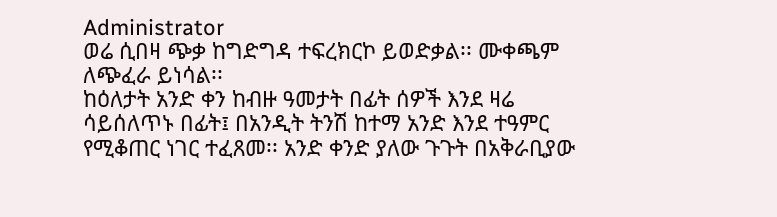Administrator
ወሬ ሲበዛ ጭቃ ከግድግዳ ተፍረክርኮ ይወድቃል፡፡ ሙቀጫም ለጭፈራ ይነሳል፡፡
ከዕለታት አንድ ቀን ከብዙ ዓመታት በፊት ሰዎች እንደ ዛሬ ሳይሰለጥኑ በፊት፤ በአንዲት ትንሽ ከተማ አንድ እንደ ተዓምር የሚቆጠር ነገር ተፈጸመ፡፡ አንድ ቀንድ ያለው ጉጉት በአቅራቢያው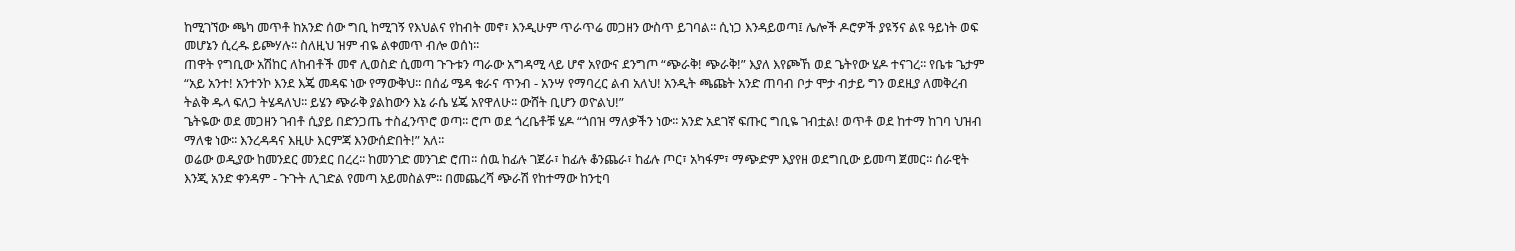ከሚገኘው ጫካ መጥቶ ከአንድ ሰው ግቢ ከሚገኝ የእህልና የከብት መኖ፣ እንዲሁም ጥራጥሬ መጋዘን ውስጥ ይገባል፡፡ ሲነጋ እንዳይወጣ፤ ሌሎች ዶሮዎች ያዩኝና ልዩ ዓይነት ወፍ መሆኔን ሲረዱ ይጮሃሉ፡፡ ስለዚህ ዝም ብዬ ልቀመጥ ብሎ ወሰነ፡፡
ጠዋት የግቢው አሽከር ለከብቶች መኖ ሊወስድ ሲመጣ ጉጉቱን ጣራው አግዳሚ ላይ ሆኖ አየውና ደንግጦ “ጭራቅ! ጭራቅ!” እያለ እየጮኸ ወደ ጌትየው ሄዶ ተናገረ፡፡ የቤቱ ጌታም “አይ አንተ! አንተንኮ እንደ እጄ መዳፍ ነው የማውቅህ፡፡ በሰፊ ሜዳ ቁራና ጥንብ - አንሣ የማባረር ልብ አለህ! አንዲት ጫጩት አንድ ጠባብ ቦታ ሞታ ብታይ ግን ወደዚያ ለመቅረብ ትልቅ ዱላ ፍለጋ ትሄዳለህ፡፡ ይሄን ጭራቅ ያልከውን እኔ ራሴ ሄጄ አየዋለሁ፡፡ ውሸት ቢሆን ወዮልህ!”
ጌትዬው ወደ መጋዘን ገብቶ ሲያይ በድንጋጤ ተስፈንጥሮ ወጣ፡፡ ሮጦ ወደ ጎረቤቶቹ ሄዶ “ጎበዝ ማለቃችን ነው፡፡ አንድ አደገኛ ፍጡር ግቢዬ ገብቷል! ወጥቶ ወደ ከተማ ከገባ ህዝብ ማለቁ ነው፡፡ እንረዳዳና እዚሁ እርምጃ እንውሰድበት!” አለ፡፡
ወሬው ወዲያው ከመንደር መንደር በረረ፡፡ ከመንገድ መንገድ ሮጠ፡፡ ሰዉ ከፊሉ ገጀራ፣ ከፊሉ ቆንጨራ፣ ከፊሉ ጦር፣ አካፋም፣ ማጭድም እያየዘ ወደግቢው ይመጣ ጀመር፡፡ ሰራዊት እንጂ አንድ ቀንዳም - ጉጉት ሊገድል የመጣ አይመስልም፡፡ በመጨረሻ ጭራሽ የከተማው ከንቲባ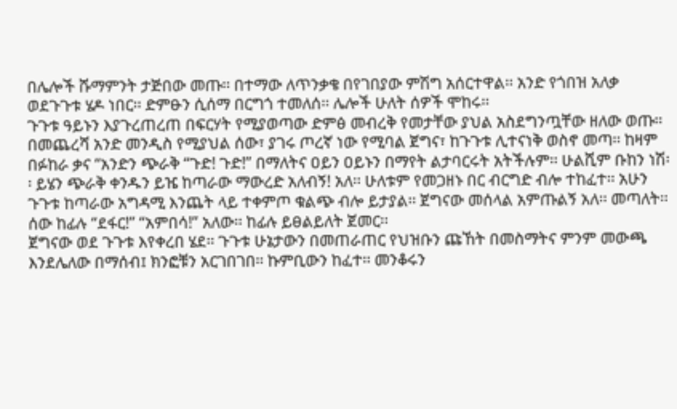በሌሎች ሹማምንት ታጅበው መጡ፡፡ በተማው ለጥንቃቄ በየገበያው ምሽግ አሰርተዋል፡፡ አንድ የጎበዝ አለቃ ወደጉጉቱ ሄዶ ነበር፡፡ ድምፁን ሲሰማ በርግጎ ተመለሰ፡፡ ሌሎች ሁለት ሰዎች ሞከሩ፡፡
ጉጉቱ ዓይኑን እያጉረጠረጠ በፍርሃት የሚያወጣው ድምፅ መብረቅ የመታቸው ያህል አስደግንጧቸው ዘለው ወጡ፡፡ በመጨረሻ አንድ መንዲስ የሚያህል ሰው፣ ያገሩ ጦረኛ ነው የሚባል ጀግና፣ ከጉጉቱ ሊተናነቅ ወስኖ መጣ፡፡ ከዛም በፉከራ ቃና “አንድን ጭራቅ “ጉድ! ጉድ!” በማለትና ዐይን ዐይኑን በማየት ልታባርሩት አትችሉም፡፡ ሁልሺም ቡከን ነሽ፡፡ ይሄን ጭራቅ ቀንዱን ይዤ ከጣራው ማውረድ አለብኝ! አለ፡፡ ሁለቱም የመጋዘኑ በር ብርግድ ብሎ ተከፈተ፡፡ አሁን ጉጉቱ ከጣራው አግዳሚ እንጨት ላይ ተቀምጦ ቁልጭ ብሎ ይታያል፡፡ ጀግናው መሰላል አምጡልኝ አለ፡፡ መጣለት፡፡ ሰው ከፊሉ “ደፋር!” “አምበሳ!” አለው፡፡ ከፊሉ ይፀልይለት ጀመር፡፡
ጀግናው ወደ ጉጉቱ እየቀረበ ሄደ፡፡ ጉጉቱ ሁኔታውን በመጠራጠር የህዝቡን ጩኸት በመስማትና ምንም መውጫ እንደሌለው በማሰብ፤ ክንፎቹን አርገበገበ፡፡ ኩምቢውን ከፈተ፡፡ መንቆሩን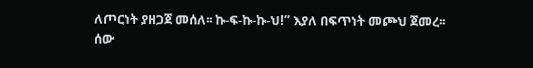ለጦርነት ያዘጋጀ መሰለ፡፡ ኩ-ፍ-ኩ-ኩ-ህ!” እያለ በፍጥነት መጮህ ጀመረ፡፡ ሰው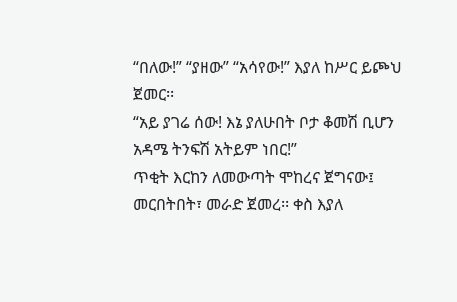“በለው!” “ያዘው” “አሳየው!” እያለ ከሥር ይጮህ ጀመር፡፡
“አይ ያገሬ ሰው! እኔ ያለሁበት ቦታ ቆመሽ ቢሆን አዳሜ ትንፍሽ አትይም ነበር!”
ጥቂት እርከን ለመውጣት ሞከረና ጀግናው፤ መርበትበት፣ መራድ ጀመረ፡፡ ቀስ እያለ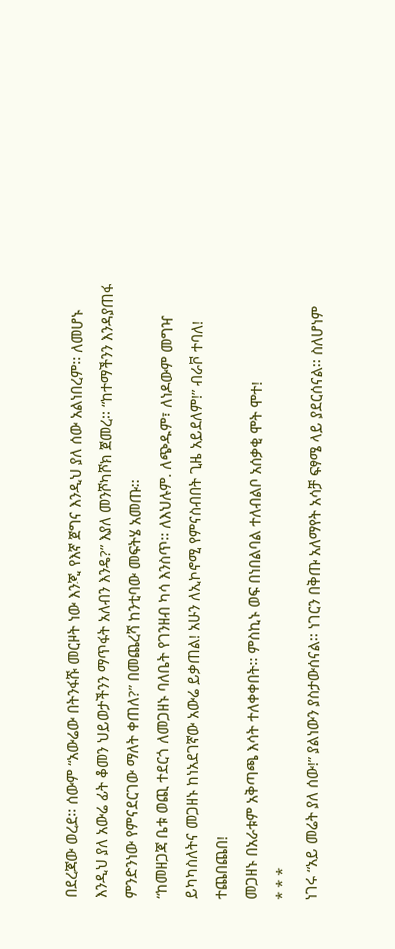በደረጃው ወረደ፡፡ ሰውም “አውሬው በትንፋሹ መርዞት ነው እንጂ የእኛ ጀግና እንዲህ ያለ ሰው አልነበረም፡፡ ለመሆኑ እንዲህ ያለ አውሬ ፊት ቆመን ህይወታችንን ማጥፋት አለብን እንዴ?” እያለ መንሾካሾክ ጀመረ፡፡ “ከተማችንን እንዳያጠፋ ምንድንነው የምናደርገው ማለት ቀጠለ?” በመጨረሻ ከንቲባው መፍትሄ አመጡ፡፡
“ከመዘጋጃ ቤቱ ወጪ ተደርጎ ለመጋዘኑ ባለቤት የገንዘብ ካሳ እንስጥ፡፡ ለእህሉም. ለጭዱም፣ ለነዶውም መግዣ ይካካስለትና መጋዘኑ ከነአደገኛው አውሬ ይቃጠል! አሁን ለኢኮኖሚ የምናስብበት ጊዜ አይደለም!” ብራቮ ተባለ! ተጨበጨበ!
መጋዘኑ በአራቱም አቅጣጫ እሳት ተለቀቀበት፡፡ ምስኪኑ ወፍ በነበልባል ተለብልቦ አሰቃቂ ሞት ሞተ!
* * *
ነገሩ “አይ መሬት ያለ ሰው!” ያልነውን ያስታውሰናል፡፡ ነገርን በቅጡ አለማየት አሳቻ ፍፃሜ ላይ ያደርሰናል፡፡ ስለሆነም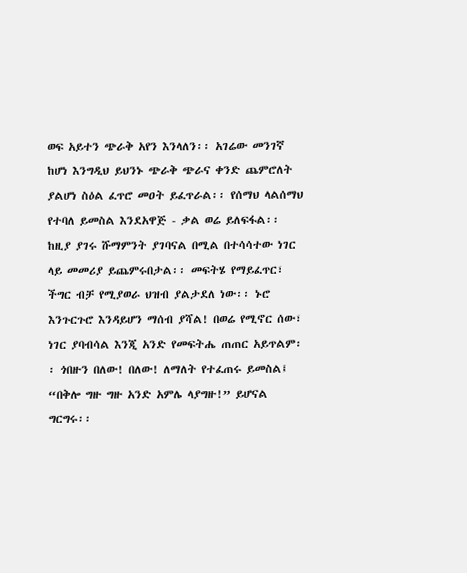ወፍ አይተን ጭራቅ አየን እንላለን፡፡ አገሬው መንገኛ ከሆነ እንግዲህ ይህንኑ ጭራቅ ጭራና ቀንድ ጨምሮለት ያልሆነ ስዕል ፈጥሮ መዐት ይፈጥራል፡፡ የሰማህ ላልሰማህ የተባለ ይመስል እንደአዋጅ - ቃል ወሬ ይለፍፋል፡፡ ከዚያ ያገሩ ሹማምንት ያገባናል በሚል በተሳሳተው ነገር ላይ መመሪያ ይጨምሩበታል፡፡ መፍትሄ የማይፈጥር፣ ችግር ብቻ የሚያወራ ህዝብ ያልታደለ ነው፡፡ ኑሮ እንጉርጉሮ እንዳይሆን ማሰብ ያሻል! በወሬ የሚኖር ሰው፣ ነገር ያባብሳል እንጂ አንድ የመፍትሔ ጠጠር አይጥልም፡፡ ጎበዙን በለው! በለው! ለማለት የተፈጠሩ ይመስል፤ “በቅሎ ግዙ ግዙ አንድ አምሌ ላያግዙ!” ይሆናል ግርግሩ፡፡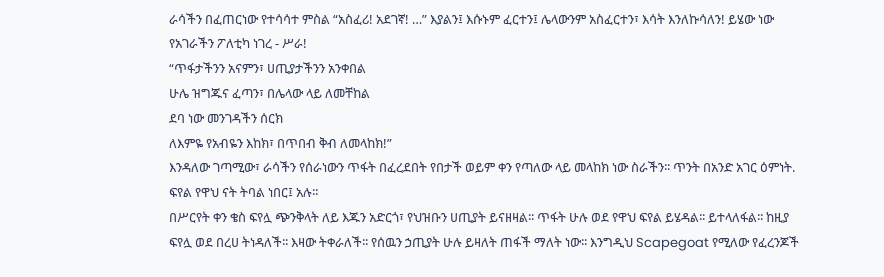ራሳችን በፈጠርነው የተሳሳተ ምስል “አስፈሪ! አደገኛ! …” እያልን፤ እሱኑም ፈርተን፤ ሌላውንም አስፈርተን፣ እሳት እንለኩሳለን! ይሄው ነው የአገራችን ፖለቲካ ነገረ - ሥራ!
“ጥፋታችንን አናምን፣ ሀጢያታችንን አንቀበል
ሁሌ ዝግጁና ፈጣን፣ በሌላው ላይ ለመቸከል
ደባ ነው መንገዳችን ሰርክ
ለእምዬ የአብዬን እከክ፣ በጥበብ ቅብ ለመላከክ!”
እንዳለው ገጣሚው፣ ራሳችን የሰራነውን ጥፋት በፈረደበት የበታች ወይም ቀን የጣለው ላይ መላከክ ነው ስራችን፡፡ ጥንት በአንድ አገር ዕምነት. ፍየል የዋህ ናት ትባል ነበር፤ አሉ፡፡
በሥርየት ቀን ቄስ ፍየሏ ጭንቅላት ለይ እጁን አድርጎ፣ የህዝቡን ሀጢያት ይናዘዛል፡፡ ጥፋት ሁሉ ወደ የዋህ ፍየል ይሄዳል፡፡ ይተላለፋል፡፡ ከዚያ ፍየሏ ወደ በረሀ ትነዳለች፡፡ እዛው ትቀራለች፡፡ የሰዉን ኃጢያት ሁሉ ይዛለት ጠፋች ማለት ነው፡፡ እንግዲህ Scapegoat የሚለው የፈረንጆች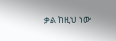ቃል ከዚህ ነው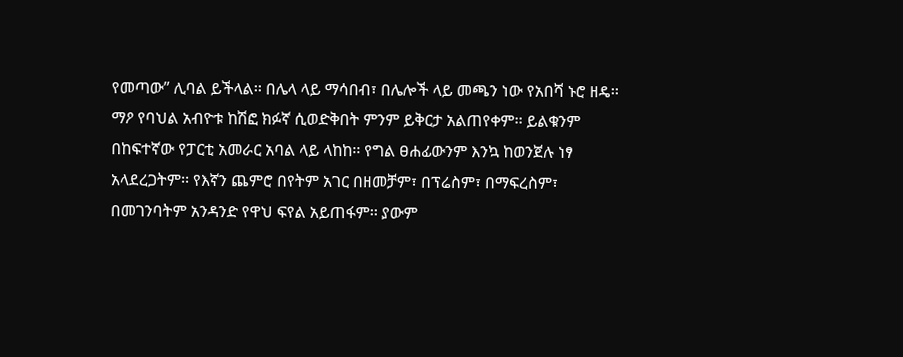የመጣው” ሊባል ይችላል፡፡ በሌላ ላይ ማሳበብ፣ በሌሎች ላይ መጫን ነው የአበሻ ኑሮ ዘዴ፡፡ ማዖ የባህል አብዮቱ ከሽፎ ክፉኛ ሲወድቅበት ምንም ይቅርታ አልጠየቀም፡፡ ይልቁንም በከፍተኛው የፓርቲ አመራር አባል ላይ ላከከ፡፡ የግል ፀሐፊውንም እንኳ ከወንጀሉ ነፃ አላደረጋትም፡፡ የእኛን ጨምሮ በየትም አገር በዘመቻም፣ በፕሬስም፣ በማፍረስም፣ በመገንባትም አንዳንድ የዋህ ፍየል አይጠፋም፡፡ ያውም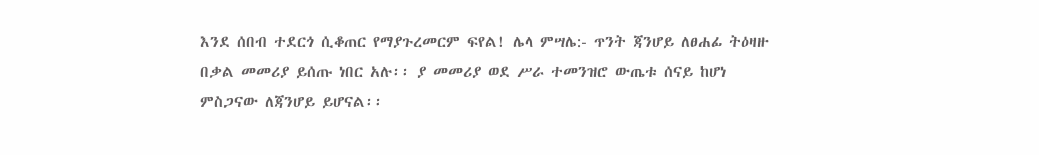እንደ ሰበብ ተደርጎ ሲቆጠር የማያጉረመርም ፍየል! ሌላ ምሣሌ:- ጥንት ጃንሆይ ለፀሐፊ ትዕዛዙ በቃል መመሪያ ይሰጡ ነበር አሉ፡፡ ያ መመሪያ ወደ ሥራ ተመንዝሮ ውጤቱ ሰናይ ከሆነ ምስጋናው ለጃንሆይ ይሆናል፡፡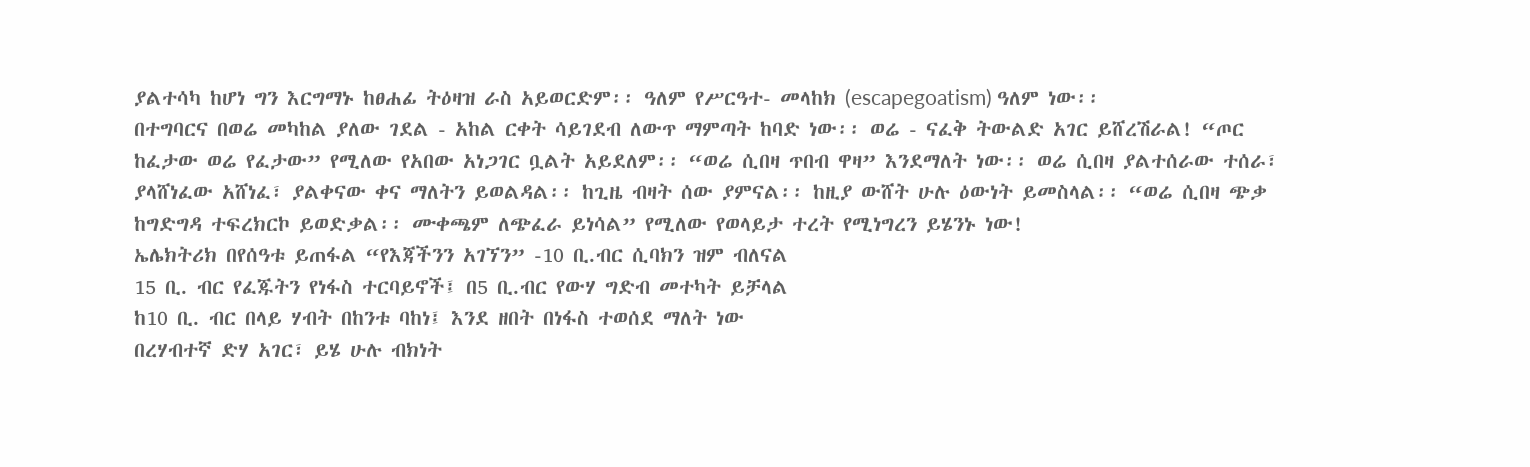ያልተሳካ ከሆነ ግን እርግማኑ ከፀሐፊ ትዕዛዝ ራስ አይወርድም፡፡ ዓለም የሥርዓተ- መላከክ (escapegoatism) ዓለም ነው፡፡
በተግባርና በወሬ መካከል ያለው ገደል - አከል ርቀት ሳይገደብ ለውጥ ማምጣት ከባድ ነው፡፡ ወሬ - ናፈቅ ትውልድ አገር ይሸረሽራል! “ጦር ከፈታው ወሬ የፈታው” የሚለው የአበው አነጋገር ቧልት አይደለም፡፡ “ወሬ ሲበዛ ጥበብ ዋዛ” እንደማለት ነው፡፡ ወሬ ሲበዛ ያልተሰራው ተሰራ፣ ያላሸነፈው አሸነፈ፣ ያልቀናው ቀና ማለትን ይወልዳል፡፡ ከጊዜ ብዛት ሰው ያምናል፡፡ ከዚያ ውሸት ሁሉ ዕውነት ይመስላል፡፡ “ወሬ ሲበዛ ጭቃ ከግድግዳ ተፍረክርኮ ይወድቃል፡፡ ሙቀጫም ለጭፈራ ይነሳል” የሚለው የወላይታ ተረት የሚነግረን ይሄንኑ ነው!
ኤሌክትሪክ በየሰዓቱ ይጠፋል “የእጃችንን አገኘን” -10 ቢ.ብር ሲባክን ዝም ብለናል
15 ቢ. ብር የፈጁትን የነፋስ ተርባይኖች፤ በ5 ቢ.ብር የውሃ ግድብ መተካት ይቻላል
ከ10 ቢ. ብር በላይ ሃብት በከንቱ ባከነ፤ እንደ ዘበት በነፋስ ተወሰደ ማለት ነው
በረሃብተኛ ድሃ አገር፣ ይሄ ሁሉ ብክነት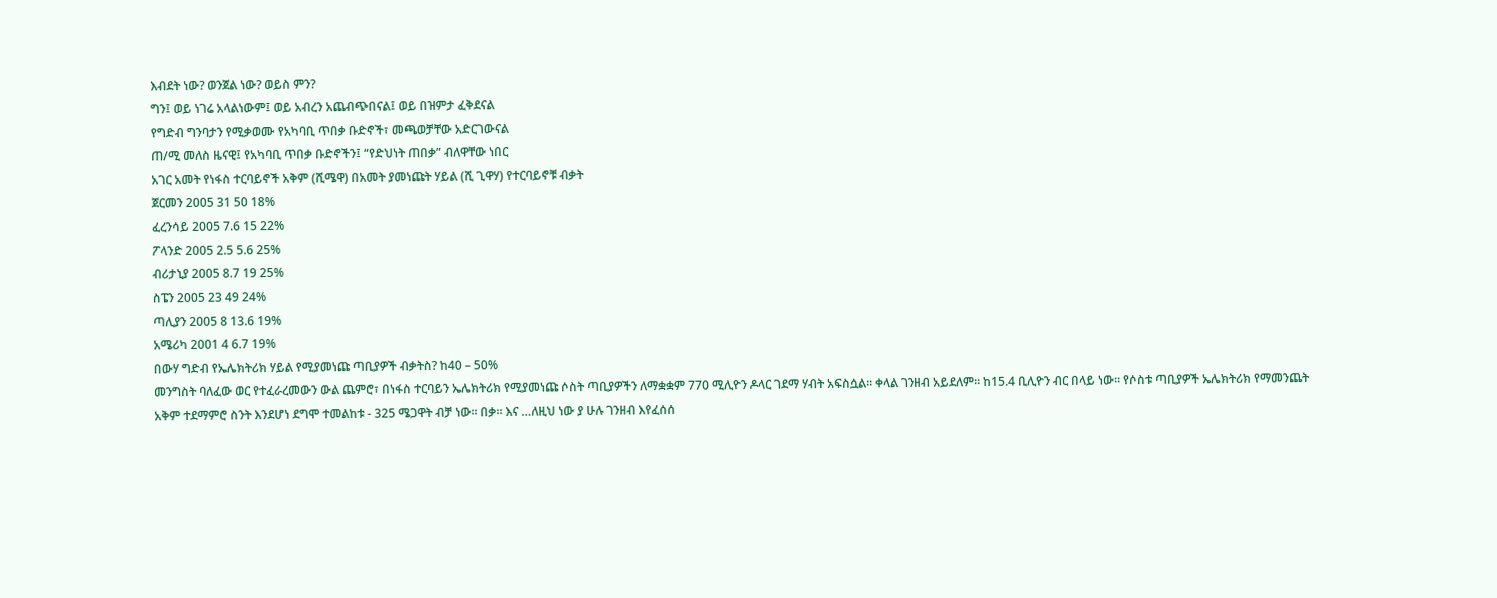እብደት ነው? ወንጀል ነው? ወይስ ምን?
ግን፤ ወይ ነገሬ አላልነውም፤ ወይ አብረን አጨብጭበናል፤ ወይ በዝምታ ፈቅደናል
የግድብ ግንባታን የሚቃወሙ የአካባቢ ጥበቃ ቡድኖች፣ መጫወቻቸው አድርገውናል
ጠ/ሚ መለስ ዜናዊ፤ የአካባቢ ጥበቃ ቡድኖችን፤ “የድህነት ጠበቃ” ብለዋቸው ነበር
አገር አመት የነፋስ ተርባይኖች አቅም (ሺሜዋ) በአመት ያመነጩት ሃይል (ሺ ጊዋሃ) የተርባይኖቹ ብቃት
ጀርመን 2005 31 50 18%
ፈረንሳይ 2005 7.6 15 22%
ፖላንድ 2005 2.5 5.6 25%
ብሪታኒያ 2005 8.7 19 25%
ስፔን 2005 23 49 24%
ጣሊያን 2005 8 13.6 19%
አሜሪካ 2001 4 6.7 19%
በውሃ ግድብ የኤሌክትሪክ ሃይል የሚያመነጩ ጣቢያዎች ብቃትስ? ከ40 – 50%
መንግስት ባለፈው ወር የተፈራረመውን ውል ጨምሮ፣ በነፋስ ተርባይን ኤሌክትሪክ የሚያመነጩ ሶስት ጣቢያዎችን ለማቋቋም 770 ሚሊዮን ዶላር ገደማ ሃብት አፍስሷል። ቀላል ገንዘብ አይደለም። ከ15.4 ቢሊዮን ብር በላይ ነው። የሶስቱ ጣቢያዎች ኤሌክትሪክ የማመንጨት አቅም ተደማምሮ ስንት እንደሆነ ደግሞ ተመልከቱ - 325 ሜጋዋት ብቻ ነው። በቃ፡፡ እና …ለዚህ ነው ያ ሁሉ ገንዘብ እየፈሰሰ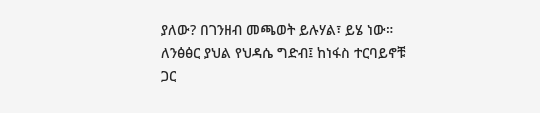ያለው? በገንዘብ መጫወት ይሉሃል፣ ይሄ ነው።
ለንፅፅር ያህል የህዳሴ ግድብ፤ ከነፋስ ተርባይኖቹ ጋር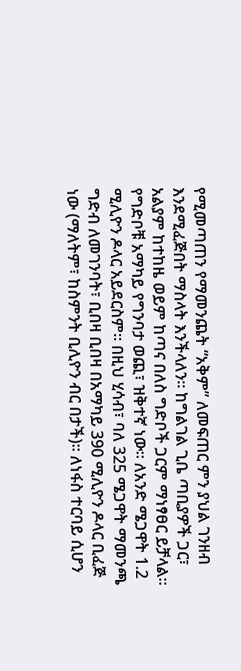የሚመጣጠን የማመንጨት “አቅም” ለመፍጠር ምን ያህል ገንዘብ እንደሚፈጅበት ማስላት እንችላለን። ከግልገል ጊቤ ጣቢያዎች ጋር፣ አልያም ከተከዜ ወይም ከጣና በለስ ግድቦች ጋርም ማነፃፀር ይቻላል። የግድቦቹ አማካይ የግንባታ ወጪ፣ ዝቅተኛ ነው፡፡ ለአንድ ሜጋዋት 1.2 ሚሊዮን ዶላር አይደርስም። በዚህ ሂሳብ፣ ባለ 325 ሜጋዋት ማመንጫ ግድብ ለመገንባት፣ ቢበዛ ቢበዛ በአማካይ 390 ሚሊዮን ዶላር ቢፈጅ ነው (ማለትም፣ ከስምንት ቢሊዮን ብር በታች)። ለነፋስ ተርባይ ሲሆን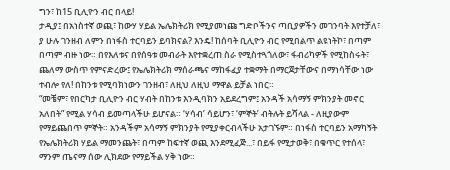ግን፣ ከ15 ቢሊዮን ብር በላይ!
ታዲያ፤ በአነስተኛ ወጪ፣ ከውሃ ሃይል ኤሌክትሪክ የሚያመነጩ ግድቦችንና ጣቢያዎችን መገንባት እየተቻለ፣ ያ ሁሉ ገንዘብ ለምን በነፋስ ተርባይን ይባክናል? እንዴ! ከሰባት ቢሊዮን ብር የሚበልጥ ልዩነትኮ፣ በጣም በጣም ብዙ ነው። በየእለቱና በየሰዓቱ መብራት እየተቋረጠ ስራ የሚስተጓጎለው፣ ፋብሪካዎች የሚከስሩት፣ ጨለማ ውስጥ የምናድረው፤ የኤሌክትሪክ ማሰራጫና ማከፋፈያ ተቋማት በማርጀታቸውና በማነሳቸው ነው ተብሎ የለ! በከንቱ የሚባክነውን ገንዘብ፣ ለዚህ ለዚህ ማዋል ይቻል ነበር።
“መቼም፣ የበርካታ ቢሊዮን ብር ሃብት በከንቱ እንዲባክን አይደረግም፤ አንዳች አሳማኝ ምክንያት መኖር አለበት” የሚል ሃሳብ ይመጣላችሁ ይሆናል። ‘ሃሳብ’ ሳይሆን፣ ‘ምኞት’ ብትሉት ይሻላል - ለዚያውም የማይጨበጥ ምኞት። አንዳችም አሳማኝ ምክንያት የሚያቀርብላችሁ አታገኙም። በነፋስ ተርባይን አማካኝት የኤሌክትሪክ ሃይል ማመንጨት፣ በጣም ከፍተኛ ወጪ እንደሚፈጅ...፣ በይፋ የሚታወቅ፣ በቁጥር የተሰላ፣ ማንም ጤናማ ሰው ሊክደው የማይችል ሃቅ ነው።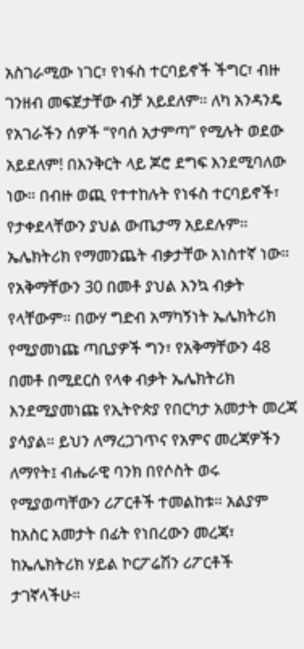አስገራሚው ነገር፣ የነፋስ ተርባይኖች ችግር፣ ብዙ ገንዘብ መፍጀታቸው ብቻ አይደለም። ለካ አንዳንዴ የአገራችን ሰዎች “የባሰ አታምጣ” የሚሉት ወደው አይደለም! በእንቅርት ላይ ጆሮ ደግፍ እንደሚባለው ነው። በብዙ ወጪ የተተከሉት የነፋስ ተርባይኖች፣ የታቀደላቸውን ያህል ውጤታማ አይደሉም። ኤሌክትሪክ የማመንጨት ብቃታቸው አነስተኛ ነው። የአቅማቸውን 30 በመቶ ያህል እንኳ ብቃት የላቸውም። በውሃ ግድብ አማካኝነት ኤሌክትሪክ የሚያመነጩ ጣቢያዎች ግን፣ የአቅማቸውን 48 በመቶ በሚደርስ የላቀ ብቃት ኤሌክትሪክ እንደሚያመነጩ የኢትዮጵያ የበርካታ አመታት መረጃ ያሳያል። ይህን ለማረጋገጥና የአምና መረጃዎችን ለማየት፤ ብሔራዊ ባንክ በየሶስት ወሩ የሚያወጣቸውን ሪፖርቶች ተመልከቱ። አልያም ከአስር አመታት በፊት የነበረውን መረጃ፣ ከኤሌክትሪክ ሃይል ኮርፖሬሽን ሪፖርቶች ታገኛላችሁ።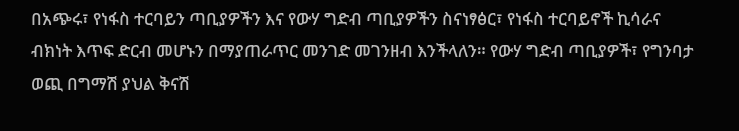በአጭሩ፣ የነፋስ ተርባይን ጣቢያዎችን እና የውሃ ግድብ ጣቢያዎችን ስናነፃፅር፣ የነፋስ ተርባይኖች ኪሳራና ብክነት እጥፍ ድርብ መሆኑን በማያጠራጥር መንገድ መገንዘብ እንችላለን። የውሃ ግድብ ጣቢያዎች፣ የግንባታ ወጪ በግማሽ ያህል ቅናሽ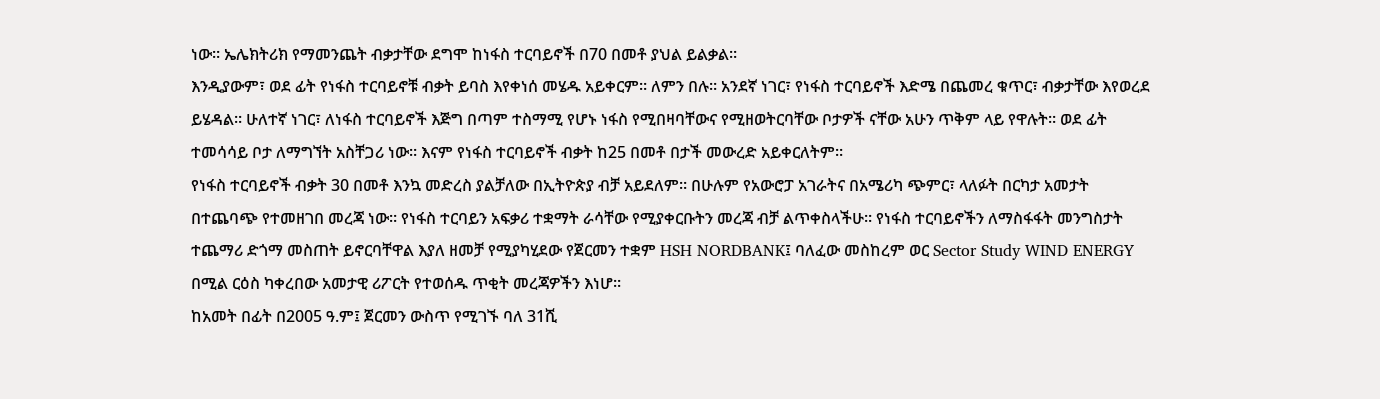ነው። ኤሌክትሪክ የማመንጨት ብቃታቸው ደግሞ ከነፋስ ተርባይኖች በ70 በመቶ ያህል ይልቃል።
እንዲያውም፣ ወደ ፊት የነፋስ ተርባይኖቹ ብቃት ይባስ እየቀነሰ መሄዱ አይቀርም። ለምን በሉ። አንደኛ ነገር፣ የነፋስ ተርባይኖች እድሜ በጨመረ ቁጥር፣ ብቃታቸው እየወረደ ይሄዳል። ሁለተኛ ነገር፣ ለነፋስ ተርባይኖች እጅግ በጣም ተስማሚ የሆኑ ነፋስ የሚበዛባቸውና የሚዘወትርባቸው ቦታዎች ናቸው አሁን ጥቅም ላይ የዋሉት። ወደ ፊት ተመሳሳይ ቦታ ለማግኘት አስቸጋሪ ነው። እናም የነፋስ ተርባይኖች ብቃት ከ25 በመቶ በታች መውረድ አይቀርለትም።
የነፋስ ተርባይኖች ብቃት 30 በመቶ እንኳ መድረስ ያልቻለው በኢትዮጵያ ብቻ አይደለም። በሁሉም የአውሮፓ አገራትና በአሜሪካ ጭምር፣ ላለፉት በርካታ አመታት በተጨባጭ የተመዘገበ መረጃ ነው። የነፋስ ተርባይን አፍቃሪ ተቋማት ራሳቸው የሚያቀርቡትን መረጃ ብቻ ልጥቀስላችሁ። የነፋስ ተርባይኖችን ለማስፋፋት መንግስታት ተጨማሪ ድጎማ መስጠት ይኖርባቸዋል እያለ ዘመቻ የሚያካሂደው የጀርመን ተቋም HSH NORDBANK፤ ባለፈው መስከረም ወር Sector Study WIND ENERGY በሚል ርዕስ ካቀረበው አመታዊ ሪፖርት የተወሰዱ ጥቂት መረጃዎችን እነሆ።
ከአመት በፊት በ2005 ዓ.ም፤ ጀርመን ውስጥ የሚገኙ ባለ 31ሺ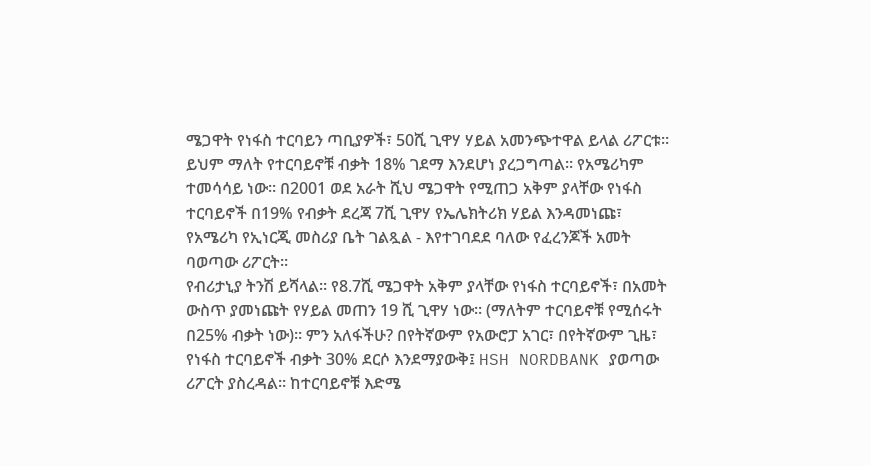ሜጋዋት የነፋስ ተርባይን ጣቢያዎች፣ 50ሺ ጊዋሃ ሃይል አመንጭተዋል ይላል ሪፖርቱ። ይህም ማለት የተርባይኖቹ ብቃት 18% ገደማ እንደሆነ ያረጋግጣል። የአሜሪካም ተመሳሳይ ነው። በ2001 ወደ አራት ሺህ ሜጋዋት የሚጠጋ አቅም ያላቸው የነፋስ ተርባይኖች በ19% የብቃት ደረጃ 7ሺ ጊዋሃ የኤሌክትሪክ ሃይል እንዳመነጩ፣ የአሜሪካ የኢነርጂ መስሪያ ቤት ገልጿል - እየተገባደደ ባለው የፈረንጆች አመት ባወጣው ሪፖርት።
የብሪታኒያ ትንሽ ይሻላል። የ8.7ሺ ሜጋዋት አቅም ያላቸው የነፋስ ተርባይኖች፣ በአመት ውስጥ ያመነጩት የሃይል መጠን 19 ሺ ጊዋሃ ነው። (ማለትም ተርባይኖቹ የሚሰሩት በ25% ብቃት ነው)። ምን አለፋችሁ? በየትኛውም የአውሮፓ አገር፣ በየትኛውም ጊዜ፣ የነፋስ ተርባይኖች ብቃት 30% ደርሶ እንደማያውቅ፤ HSH NORDBANK ያወጣው ሪፖርት ያስረዳል። ከተርባይኖቹ እድሜ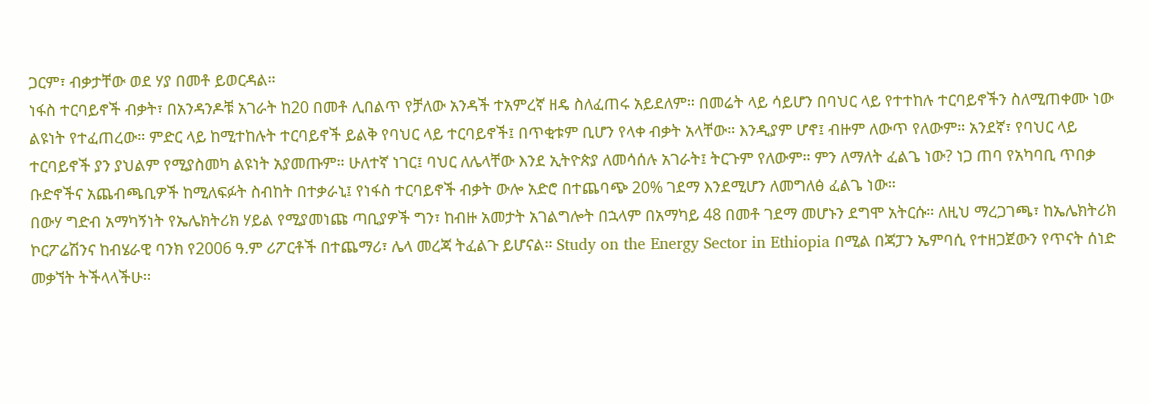ጋርም፣ ብቃታቸው ወደ ሃያ በመቶ ይወርዳል።
ነፋስ ተርባይኖች ብቃት፣ በአንዳንዶቹ አገራት ከ20 በመቶ ሊበልጥ የቻለው አንዳች ተአምረኛ ዘዴ ስለፈጠሩ አይደለም። በመሬት ላይ ሳይሆን በባህር ላይ የተተከሉ ተርባይኖችን ስለሚጠቀሙ ነው ልዩነት የተፈጠረው። ምድር ላይ ከሚተከሉት ተርባይኖች ይልቅ የባህር ላይ ተርባይኖች፤ በጥቂቱም ቢሆን የላቀ ብቃት አላቸው። እንዲያም ሆኖ፤ ብዙም ለውጥ የለውም። አንደኛ፣ የባህር ላይ ተርባይኖች ያን ያህልም የሚያስመካ ልዩነት አያመጡም። ሁለተኛ ነገር፤ ባህር ለሌላቸው እንደ ኢትዮጵያ ለመሳሰሉ አገራት፤ ትርጉም የለውም። ምን ለማለት ፈልጌ ነው? ነጋ ጠባ የአካባቢ ጥበቃ ቡድኖችና አጨብጫቢዎች ከሚለፍፉት ስብከት በተቃራኒ፤ የነፋስ ተርባይኖች ብቃት ውሎ አድሮ በተጨባጭ 20% ገደማ እንደሚሆን ለመግለፅ ፈልጌ ነው።
በውሃ ግድብ አማካኝነት የኤሌክትሪክ ሃይል የሚያመነጩ ጣቢያዎች ግን፣ ከብዙ አመታት አገልግሎት በኋላም በአማካይ 48 በመቶ ገደማ መሆኑን ደግሞ አትርሱ። ለዚህ ማረጋገጫ፣ ከኤሌክትሪክ ኮርፖሬሽንና ከብሄራዊ ባንክ የ2006 ዓ.ም ሪፖርቶች በተጨማሪ፣ ሌላ መረጃ ትፈልጉ ይሆናል። Study on the Energy Sector in Ethiopia በሚል በጃፓን ኤምባሲ የተዘጋጀውን የጥናት ሰነድ መቃኘት ትችላላችሁ፡፡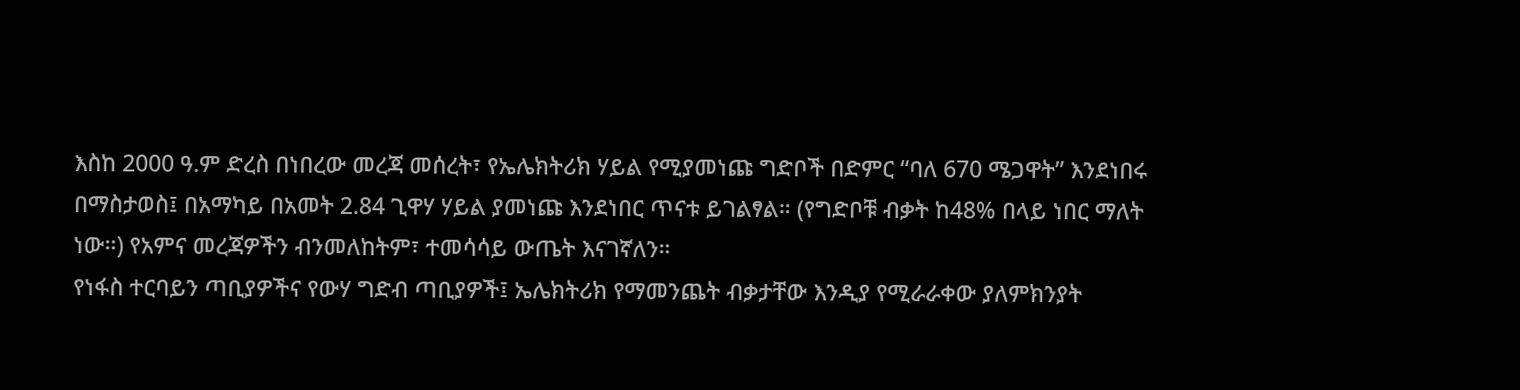እስከ 2000 ዓ.ም ድረስ በነበረው መረጃ መሰረት፣ የኤሌክትሪክ ሃይል የሚያመነጩ ግድቦች በድምር “ባለ 670 ሜጋዋት” እንደነበሩ በማስታወስ፤ በአማካይ በአመት 2.84 ጊዋሃ ሃይል ያመነጩ እንደነበር ጥናቱ ይገልፃል። (የግድቦቹ ብቃት ከ48% በላይ ነበር ማለት ነው።) የአምና መረጃዎችን ብንመለከትም፣ ተመሳሳይ ውጤት እናገኛለን።
የነፋስ ተርባይን ጣቢያዎችና የውሃ ግድብ ጣቢያዎች፤ ኤሌክትሪክ የማመንጨት ብቃታቸው እንዲያ የሚራራቀው ያለምክንያት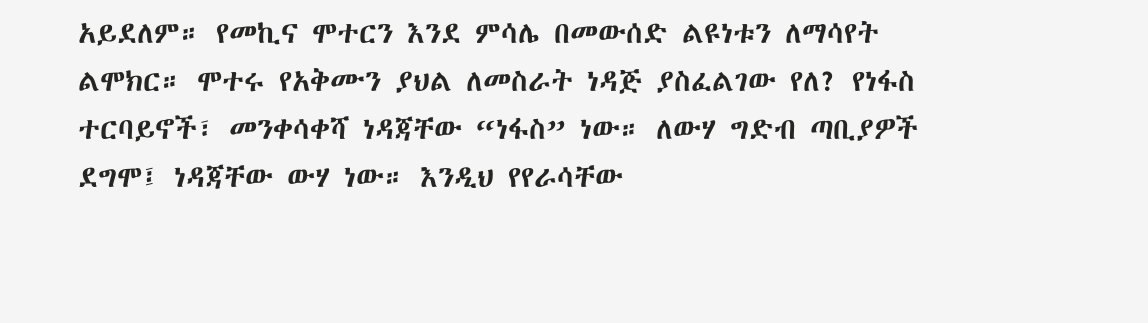አይደለም። የመኪና ሞተርን እንደ ምሳሌ በመውሰድ ልዩነቱን ለማሳየት ልሞክር። ሞተሩ የአቅሙን ያህል ለመስራት ነዳጅ ያስፈልገው የለ? የነፋስ ተርባይኖች፣ መንቀሳቀሻ ነዳጃቸው “ነፋስ” ነው። ለውሃ ግድብ ጣቢያዎች ደግሞ፤ ነዳጃቸው ውሃ ነው። እንዲህ የየራሳቸው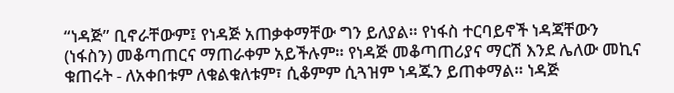“ነዳጅ” ቢኖራቸውም፤ የነዳጅ አጠቃቀማቸው ግን ይለያል። የነፋስ ተርባይኖች ነዳጃቸውን (ነፋስን) መቆጣጠርና ማጠራቀም አይችሉም። የነዳጅ መቆጣጠሪያና ማርሽ እንደ ሌለው መኪና ቁጠሩት - ለአቀበቱም ለቁልቁለቱም፣ ሲቆምም ሲጓዝም ነዳጁን ይጠቀማል። ነዳጅ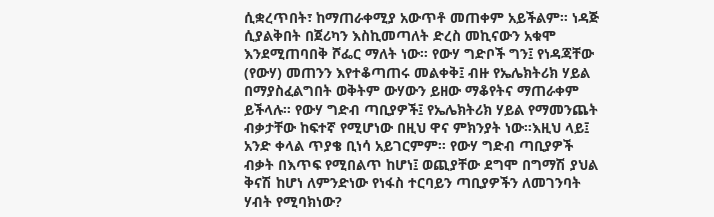ሲቋረጥበት፣ ከማጠራቀሚያ አውጥቶ መጠቀም አይችልም። ነዳጅ ሲያልቅበት በጀሪካን እስኪመጣለት ድረስ መኪናውን አቁሞ እንደሚጠባበቅ ሾፌር ማለት ነው። የውሃ ግድቦች ግን፤ የነዳጃቸው (የውሃ) መጠንን እየተቆጣጠሩ መልቀቅ፤ ብዙ የኤሌክትሪክ ሃይል በማያስፈልግበት ወቅትም ውሃውን ይዘው ማቆየትና ማጠራቀም ይችላሉ። የውሃ ግድብ ጣቢያዎች፤ የኤሌክትሪክ ሃይል የማመንጨት ብቃታቸው ከፍተኛ የሚሆነው በዚህ ዋና ምክንያት ነው።እዚህ ላይ፤ አንድ ቀላል ጥያቄ ቢነሳ አይገርምም። የውሃ ግድብ ጣቢያዎች ብቃት በእጥፍ የሚበልጥ ከሆነ፤ ወጪያቸው ደግሞ በግማሽ ያህል ቅናሽ ከሆነ ለምንድነው የነፋስ ተርባይን ጣቢያዎችን ለመገንባት ሃብት የሚባክነው?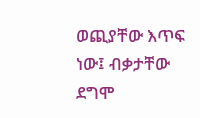ወጪያቸው እጥፍ ነው፤ ብቃታቸው ደግሞ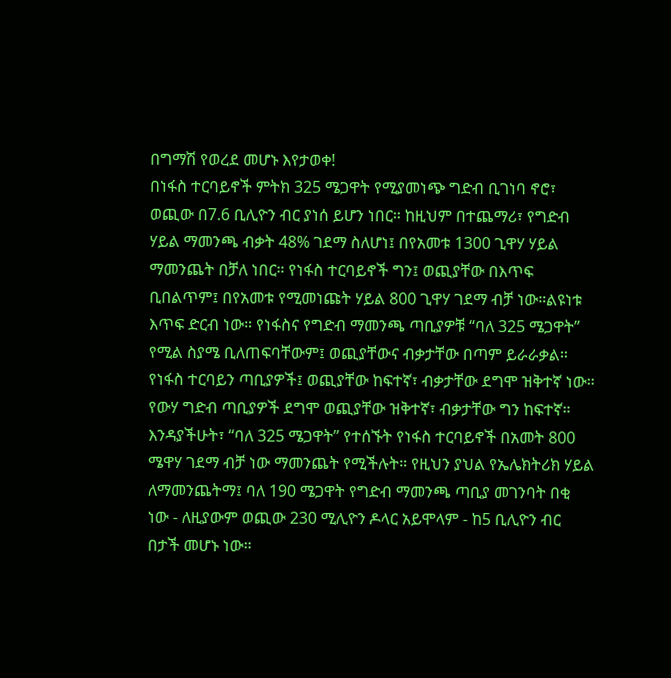በግማሽ የወረደ መሆኑ እየታወቀ!
በነፋስ ተርባይኖች ምትክ 325 ሜጋዋት የሚያመነጭ ግድብ ቢገነባ ኖሮ፣ ወጪው በ7.6 ቢሊዮን ብር ያነሰ ይሆን ነበር። ከዚህም በተጨማሪ፣ የግድብ ሃይል ማመንጫ ብቃት 48% ገደማ ስለሆነ፤ በየአመቱ 1300 ጊዋሃ ሃይል ማመንጨት በቻለ ነበር። የነፋስ ተርባይኖች ግን፤ ወጪያቸው በእጥፍ ቢበልጥም፤ በየአመቱ የሚመነጩት ሃይል 800 ጊዋሃ ገደማ ብቻ ነው።ልዩነቱ እጥፍ ድርብ ነው። የነፋስና የግድብ ማመንጫ ጣቢያዎቹ “ባለ 325 ሜጋዋት” የሚል ስያሜ ቢለጠፍባቸውም፤ ወጪያቸውና ብቃታቸው በጣም ይራራቃል። የነፋስ ተርባይን ጣቢያዎች፤ ወጪያቸው ከፍተኛ፣ ብቃታቸው ደግሞ ዝቅተኛ ነው። የውሃ ግድብ ጣቢያዎች ደግሞ ወጪያቸው ዝቅተኛ፣ ብቃታቸው ግን ከፍተኛ። እንዳያችሁት፣ “ባለ 325 ሜጋዋት” የተሰኙት የነፋስ ተርባይኖች በአመት 800 ሜዋሃ ገደማ ብቻ ነው ማመንጨት የሚችሉት። የዚህን ያህል የኤሌክትሪክ ሃይል ለማመንጨትማ፤ ባለ 190 ሜጋዋት የግድብ ማመንጫ ጣቢያ መገንባት በቂ ነው - ለዚያውም ወጪው 230 ሚሊዮን ዶላር አይሞላም - ከ5 ቢሊዮን ብር በታች መሆኑ ነው።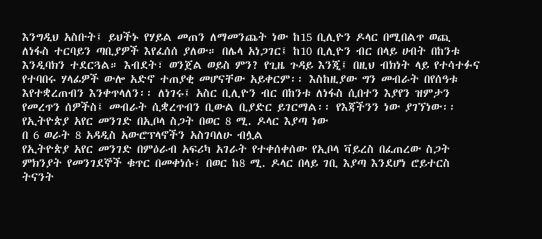እንግዲህ አስቡት፤ ይህችኑ የሃይል መጠን ለማመንጨት ነው ከ15 ቢሊዮን ዶላር በሚበልጥ ወጪ ለነፋስ ተርባይን ጣቢያዎች እየፈሰሰ ያለው። በሌላ አነጋገር፤ ከ10 ቢሊዮን ብር በላይ ሀብት በከንቱ እንዲባክን ተደርጓል። እብደት፣ ወንጀል ወይስ ምን? የጊዜ ጉዳይ እንጂ፤ በዚህ ብክነት ላይ የተሳተፉና የተባበሩ ሃላፊዎች ውሎ አድኖ ተጠያቂ መሆናቸው አይቀርም፡፡ እስከዚያው ግን መብራት በየሰዓቱ እየተቋረጠብን እንቀጥላለን፡፡ ለነገሩ፤ አስር ቢሊዮን ብር በከንቱ ለነፋስ ሲበተን እያየን ዝምታን የመረጥን ሰዎችስ፤ መብራት ሲቋረጥብን ቢውል ቢያድር ይገርማል፡፡ የእጃችንን ነው ያገኘነው፡፡
የኢትዮጵያ አየር መንገድ በኢቦላ ስጋት በወር 8 ሚ. ዶላር እያጣ ነው
በ 6 ወራት 8 አዳዲስ አውሮፕላኖችን አስገባለሁ ብሏል
የኢትዮጵያ አየር መንገድ በምዕራብ አፍሪካ አገራት የተቀሰቀሰው የኢቦላ ቫይረስ በፈጠረው ስጋት ምክንያት የመንገደኞች ቁጥር በመቀነሱ፣ በወር ከ8 ሚ. ዶላር በላይ ገቢ እያጣ እንደሆነ ሮይተርስ ትናንት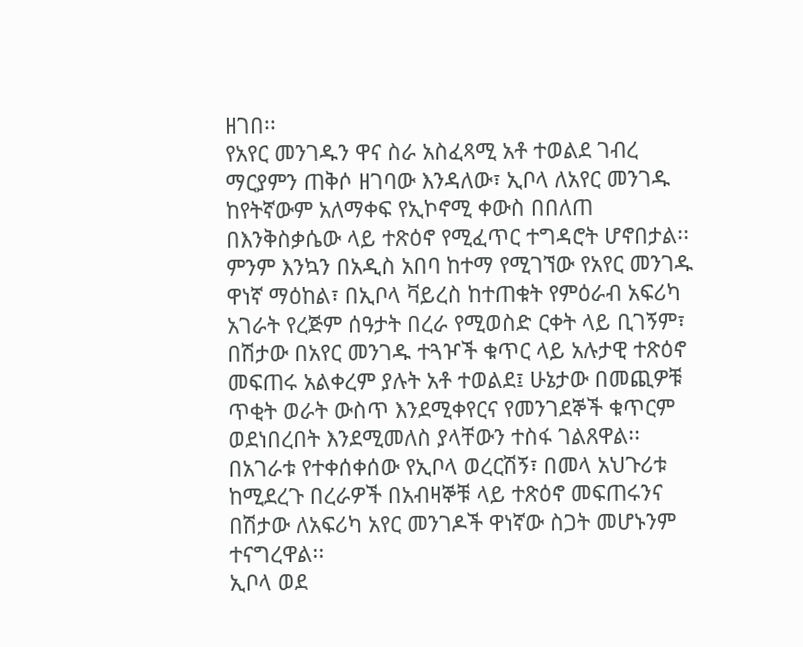ዘገበ፡፡
የአየር መንገዱን ዋና ስራ አስፈጻሚ አቶ ተወልደ ገብረ ማርያምን ጠቅሶ ዘገባው እንዳለው፣ ኢቦላ ለአየር መንገዱ ከየትኛውም አለማቀፍ የኢኮኖሚ ቀውስ በበለጠ በእንቅስቃሴው ላይ ተጽዕኖ የሚፈጥር ተግዳሮት ሆኖበታል፡፡
ምንም እንኳን በአዲስ አበባ ከተማ የሚገኘው የአየር መንገዱ ዋነኛ ማዕከል፣ በኢቦላ ቫይረስ ከተጠቁት የምዕራብ አፍሪካ አገራት የረጅም ሰዓታት በረራ የሚወስድ ርቀት ላይ ቢገኝም፣ በሽታው በአየር መንገዱ ተጓዦች ቁጥር ላይ አሉታዊ ተጽዕኖ መፍጠሩ አልቀረም ያሉት አቶ ተወልደ፤ ሁኔታው በመጪዎቹ ጥቂት ወራት ውስጥ እንደሚቀየርና የመንገደኞች ቁጥርም ወደነበረበት እንደሚመለስ ያላቸውን ተስፋ ገልጸዋል፡፡በአገራቱ የተቀሰቀሰው የኢቦላ ወረርሽኝ፣ በመላ አህጉሪቱ ከሚደረጉ በረራዎች በአብዛኞቹ ላይ ተጽዕኖ መፍጠሩንና በሽታው ለአፍሪካ አየር መንገዶች ዋነኛው ስጋት መሆኑንም ተናግረዋል፡፡
ኢቦላ ወደ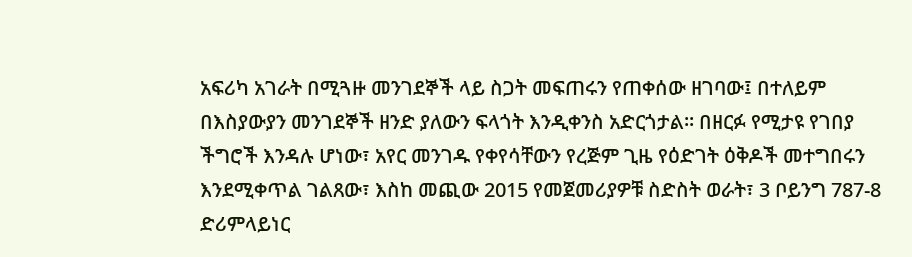አፍሪካ አገራት በሚጓዙ መንገደኞች ላይ ስጋት መፍጠሩን የጠቀሰው ዘገባው፤ በተለይም በእስያውያን መንገደኞች ዘንድ ያለውን ፍላጎት እንዲቀንስ አድርጎታል፡፡ በዘርፉ የሚታዩ የገበያ ችግሮች እንዳሉ ሆነው፣ አየር መንገዱ የቀየሳቸውን የረጅም ጊዜ የዕድገት ዕቅዶች መተግበሩን እንደሚቀጥል ገልጸው፣ እስከ መጪው 2015 የመጀመሪያዎቹ ስድስት ወራት፣ 3 ቦይንግ 787-8 ድሪምላይነር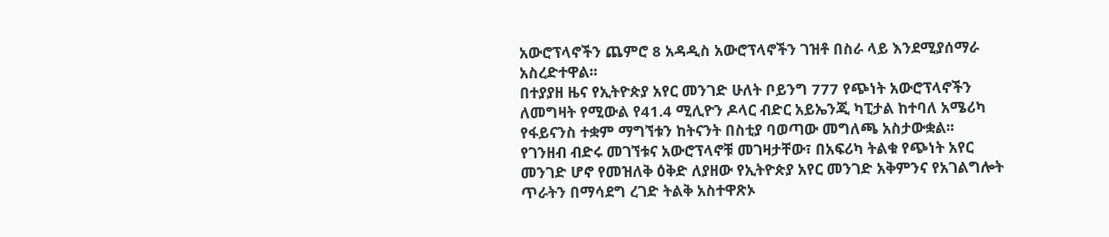አውሮፕላኖችን ጨምሮ 8 አዳዲስ አውሮፕላኖችን ገዝቶ በስራ ላይ እንደሚያሰማራ አስረድተዋል፡፡
በተያያዘ ዜና የኢትዮጵያ አየር መንገድ ሁለት ቦይንግ 777 የጭነት አውሮፕላኖችን ለመግዛት የሚውል የ41.4 ሚሊዮን ዶላር ብድር አይኤንጂ ካፒታል ከተባለ አሜሪካ የፋይናንስ ተቋም ማግኘቱን ከትናንት በስቲያ ባወጣው መግለጫ አስታውቋል፡፡
የገንዘብ ብድሩ መገኘቱና አውሮፕላኖቹ መገዛታቸው፣ በአፍሪካ ትልቁ የጭነት አየር መንገድ ሆኖ የመዝለቅ ዕቅድ ለያዘው የኢትዮጵያ አየር መንገድ አቅምንና የአገልግሎት ጥራትን በማሳደግ ረገድ ትልቅ አስተዋጽኦ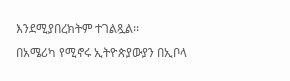እንደሚያበረክትም ተገልጿል፡፡
በአሜሪካ የሚኖሩ ኢትዮጵያውያን በኢቦላ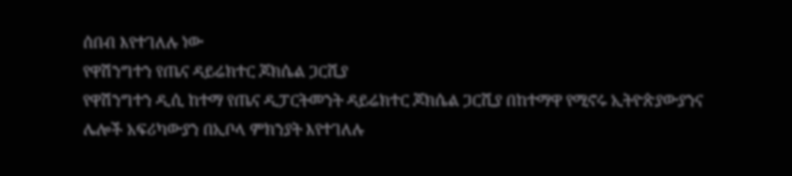ሰበብ እየተገለሉ ነው
የዋሽንግተን የጤና ዳይሬክተር ጆክሴል ጋርሺያ
የዋሽንግተን ዲሲ ከተማ የጤና ዲፓርትመንት ዳይሬክተር ጆክሴል ጋርሺያ በከተማዋ የሚኖሩ ኢትዮጵያውያንና ሌሎች አፍሪካውያን በኢቦላ ምክንያት እየተገለሉ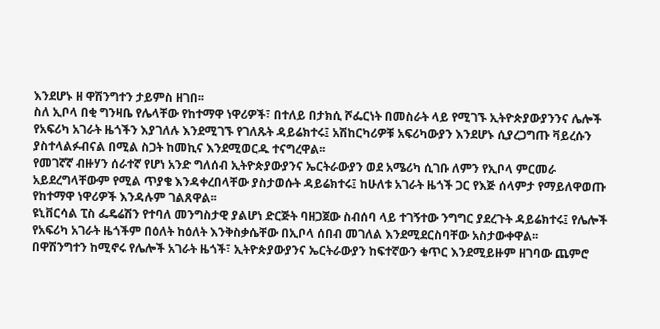እንደሆኑ ዘ ዋሽንግተን ታይምስ ዘገበ፡፡
ስለ ኢቦላ በቂ ግንዛቤ የሌላቸው የከተማዋ ነዋሪዎች፣ በተለይ በታክሲ ሾፌርነት በመስራት ላይ የሚገኙ ኢትዮጵያውያንንና ሌሎች የአፍሪካ አገራት ዜጎችን እያገለሉ እንደሚገኙ የገለጹት ዳይሬክተሩ፤ አሽከርካሪዎቹ አፍሪካውያን እንደሆኑ ሲያረጋግጡ ቫይረሱን ያስተላልፉብናል በሚል ስጋት ከመኪና እንደሚወርዱ ተናግረዋል፡፡
የመገኛኛ ብዙሃን ሰራተኛ የሆነ አንድ ግለሰብ ኢትዮጵያውያንና ኤርትራውያን ወደ አሜሪካ ሲገቡ ለምን የኢቦላ ምርመራ አይደረግላቸውም የሚል ጥያቄ እንዳቀረበላቸው ያስታወሱት ዳይሬክተሩ፤ ከሁለቱ አገራት ዜጎች ጋር የእጅ ሰላምታ የማይለዋወጡ የከተማዋ ነዋሪዎች እንዳሉም ገልጸዋል፡፡
ዩኒቨርሳል ፒስ ፌዴሬሽን የተባለ መንግስታዊ ያልሆነ ድርጅት ባዘጋጀው ስብሰባ ላይ ተገኝተው ንግግር ያደረጉት ዳይሬክተሩ፤ የሌሎች የአፍሪካ አገራት ዜጎችም በዕለት ከዕለት እንቅስቃሴቸው በኢቦላ ሰበብ መገለል እንደሚደርስባቸው አስታውቀዋል፡፡
በዋሽንግተን ከሚኖሩ የሌሎች አገራት ዜጎች፣ ኢትዮጵያውያንና ኤርትራውያን ከፍተኛውን ቁጥር እንደሚይዙም ዘገባው ጨምሮ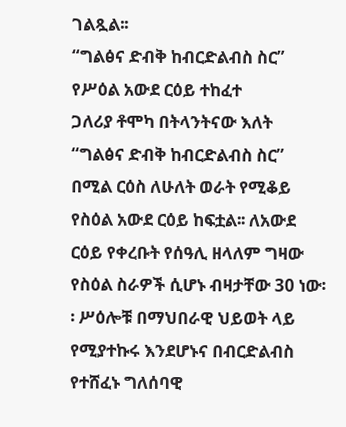ገልጿል፡፡
“ግልፅና ድብቅ ከብርድልብስ ስር” የሥዕል አውደ ርዕይ ተከፈተ
ጋለሪያ ቶሞካ በትላንትናው እለት “ግልፅና ድብቅ ከብርድልብስ ስር” በሚል ርዕስ ለሁለት ወራት የሚቆይ የስዕል አውደ ርዕይ ከፍቷል፡፡ ለአውደ ርዕይ የቀረቡት የሰዓሊ ዘላለም ግዛው የስዕል ስራዎች ሲሆኑ ብዛታቸው 30 ነው፡፡ ሥዕሎቹ በማህበራዊ ህይወት ላይ የሚያተኩሩ እንደሆኑና በብርድልብስ የተሸፈኑ ግለሰባዊ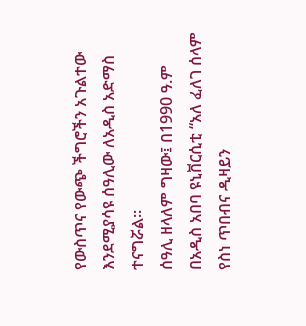የውስጥና የውጭ ችግሮችን አጉልተው እንደሚያሳዩ ሰዓሊው ለአዲስ አድማስ ተናግሯል፡፡
ሰዓሊ ዘላለም ግዛው፤ በ1990 ዓ.ም በአዲስ አበባ ዩኒቨርሲቲ “አለ ፈለገ ሰላም የስነ ጥበብና ዲዛይን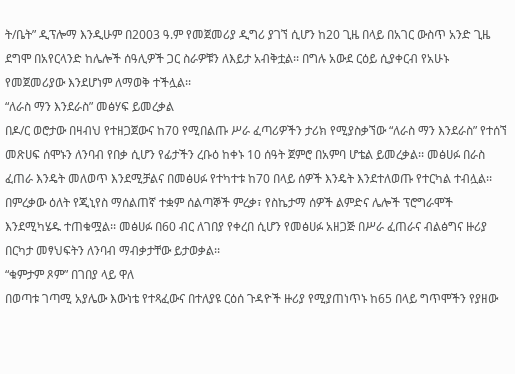ት/ቤት” ዲፕሎማ እንዲሁም በ2003 ዓ.ም የመጀመሪያ ዲግሪ ያገኘ ሲሆን ከ20 ጊዜ በላይ በአገር ውስጥ አንድ ጊዜ ደግሞ በአየርላንድ ከሌሎች ሰዓሊዎች ጋር ስራዎቹን ለእይታ አብቅቷል፡፡ በግሉ አውደ ርዕይ ሲያቀርብ የአሁኑ የመጀመሪያው እንደሆነም ለማወቅ ተችሏል፡፡
“ለራስ ማን እንደራስ” መፅሃፍ ይመረቃል
በዶ/ር ወሮታው በዛብህ የተዘጋጀውና ከ70 የሚበልጡ ሥራ ፈጣሪዎችን ታሪክ የሚያስቃኘው “ለራስ ማን እንደራስ” የተሰኘ መጽሀፍ ሰሞኑን ለንባብ የበቃ ሲሆን የፊታችን ረቡዕ ከቀኑ 10 ሰዓት ጀምሮ በአምባ ሆቴል ይመረቃል፡፡ መፅሀፉ በራስ ፈጠራ እንዴት መለወጥ እንደሚቻልና በመፅሀፉ የተካተቱ ከ70 በላይ ሰዎች እንዴት እንደተለወጡ የተርካል ተብሏል፡፡ በምረቃው ዕለት የጂኒየስ ማሰልጠኛ ተቋም ሰልጣኞች ምረቃ፣ የስኬታማ ሰዎች ልምድና ሌሎች ፕሮግራሞች እንደሚካሄዱ ተጠቁሟል፡፡ መፅሀፉ በ60 ብር ለገበያ የቀረበ ሲሆን የመፅሀፉ አዘጋጅ በሥራ ፈጠራና ብልፅግና ዙሪያ በርካታ መፃህፍትን ለንባብ ማብቃታቸው ይታወቃል፡፡
“ቁምታም ጾም” በገበያ ላይ ዋለ
በወጣቱ ገጣሚ አያሌው እውነቴ የተጻፈውና በተለያዩ ርዕሰ ጉዳዮች ዙሪያ የሚያጠነጥኑ ከ65 በላይ ግጥሞችን የያዘው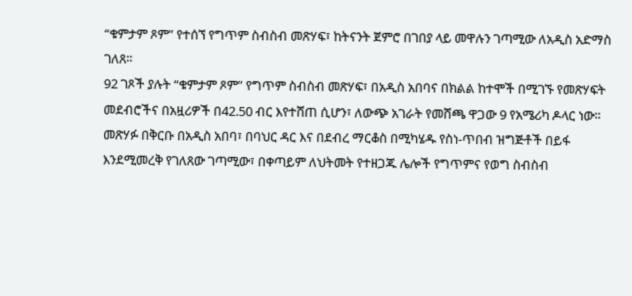“ቁምታም ጾም” የተሰኘ የግጥም ስብስብ መጽሃፍ፣ ከትናንት ጀምሮ በገበያ ላይ መዋሉን ገጣሚው ለአዲስ አድማስ ገለጸ፡፡
92 ገጾች ያሉት “ቁምታም ጾም” የግጥም ስብስብ መጽሃፍ፣ በአዲስ አበባና በክልል ከተሞች በሚገኙ የመጽሃፍት መደብሮችና በአዟሪዎች በ42.50 ብር እየተሸጠ ሲሆን፣ ለውጭ አገራት የመሸጫ ዋጋው 9 የአሜሪካ ዶላር ነው፡፡
መጽሃፉ በቅርቡ በአዲስ አበባ፣ በባህር ዳር እና በደብረ ማርቆስ በሚካሄዱ የስነ-ጥበብ ዝግጅቶች በይፋ እንደሚመረቅ የገለጸው ገጣሚው፣ በቀጣይም ለህትመት የተዘጋጁ ሌሎች የግጥምና የወግ ስብስብ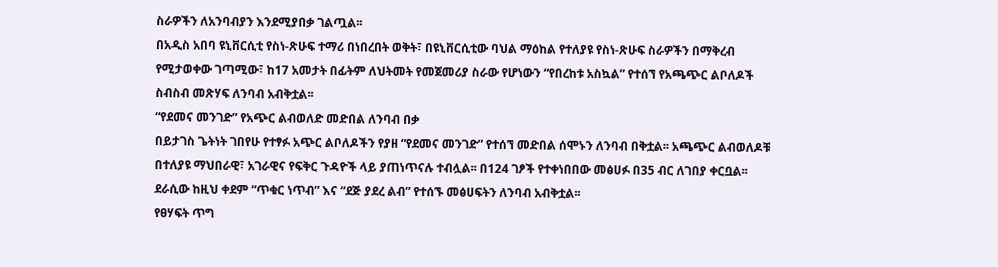ስራዎችን ለአንባብያን እንደሚያበቃ ገልጧል፡፡
በአዲስ አበባ ዩኒቨርሲቲ የስነ-ጽሁፍ ተማሪ በነበረበት ወቅት፣ በዩኒቨርሲቲው ባህል ማዕከል የተለያዩ የስነ-ጽሁፍ ስራዎችን በማቅረብ የሚታወቀው ገጣሚው፣ ከ17 አመታት በፊትም ለህትመት የመጀመሪያ ስራው የሆነውን “የበረከቱ አስኳል” የተሰኘ የአጫጭር ልቦለዶች ስብስብ መጽሃፍ ለንባብ አብቅቷል፡፡
“የደመና መንገድ” የአጭር ልብወለድ መድበል ለንባብ በቃ
በይታገስ ጌትነት ገበየሁ የተፃፉ አጭር ልቦለዶችን የያዘ “የደመና መንገድ” የተሰኘ መድበል ሰሞኑን ለንባብ በቅቷል፡፡ አጫጭር ልብወለዶቹ በተለያዩ ማህበራዊ፣ አገራዊና የፍቅር ጉዳዮች ላይ ያጠነጥናሉ ተብሏል፡፡ በ124 ገፆች የተቀነበበው መፅሀፉ በ35 ብር ለገበያ ቀርቧል፡፡ ደራሲው ከዚህ ቀደም “ጥቁር ነጥብ” እና “ደጅ ያደረ ልብ” የተሰኙ መፅሀፍትን ለንባብ አብቅቷል፡፡
የፀሃፍት ጥግ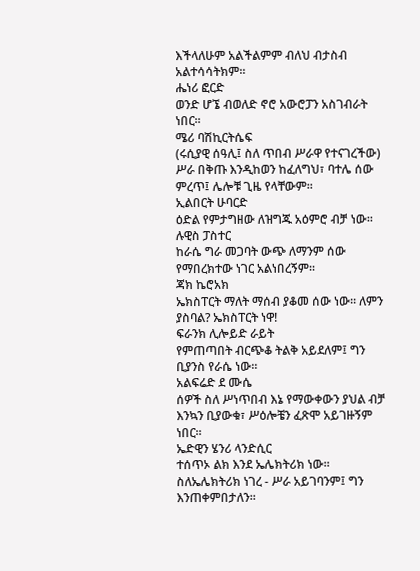እችላለሁም አልችልምም ብለህ ብታስብ አልተሳሳትክም፡፡
ሔነሪ ፎርድ
ወንድ ሆኜ ብወለድ ኖሮ አውሮፓን አስገብራት ነበር፡፡
ሜሪ ባሽኪርትሴፍ
(ሩሲያዊ ሰዓሊ፤ ስለ ጥበብ ሥራዋ የተናገረችው)
ሥራ በቅጡ እንዲከወን ከፈለግህ፣ ባተሌ ሰው ምረጥ፤ ሌሎቹ ጊዜ የላቸውም፡፡
ኢልበርት ሁባርድ
ዕድል የምታግዘው ለዝግጁ አዕምሮ ብቻ ነው፡፡
ሉዊስ ፓስተር
ከራሴ ግራ መጋባት ውጭ ለማንም ሰው የማበረክተው ነገር አልነበረኝም፡፡
ጃክ ኬሮአክ
ኤክስፐርት ማለት ማሰብ ያቆመ ሰው ነው፡፡ ለምን ያስባል? ኤክስፐርት ነዋ!
ፍራንክ ሊሎይድ ራይት
የምጠጣበት ብርጭቆ ትልቅ አይደለም፤ ግን ቢያንስ የራሴ ነው፡፡
አልፍሬድ ደ ሙሴ
ሰዎች ስለ ሥነጥበብ እኔ የማውቀውን ያህል ብቻ እንኳን ቢያውቁ፣ ሥዕሎቼን ፈጽሞ አይገዙኝም ነበር፡፡
ኤድዊን ሄንሪ ላንድሲር
ተሰጥኦ ልክ እንደ ኤሌክትሪክ ነው፡፡ ስለኤሌክትሪክ ነገረ - ሥራ አይገባንም፤ ግን እንጠቀምበታለን፡፡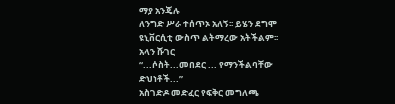ማያ አንጄሉ
ለንግድ ሥራ ተሰጥኦ አለኝ፡፡ ይሄን ደግሞ ዩኒቨርሲቲ ውስጥ ልትማረው አትችልም፡፡
አላን ሹገር
“...ሶስት...መበደር ... የማንችልባቸው ድህነቶች...”
አስገድዶ መድፈር የፍቅር መግለጫ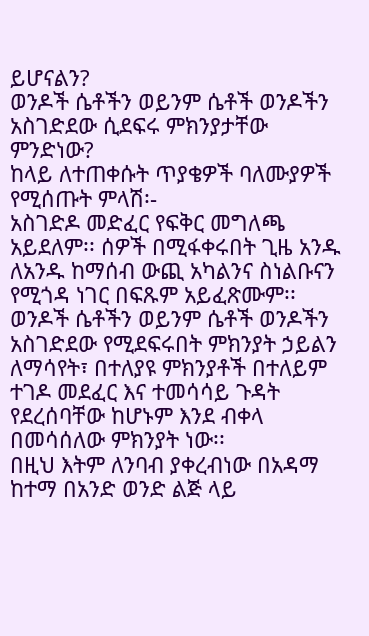ይሆናልን?
ወንዶች ሴቶችን ወይንም ሴቶች ወንዶችን አስገድደው ሲደፍሩ ምክንያታቸው ምንድነው?
ከላይ ለተጠቀሱት ጥያቄዎች ባለሙያዎች የሚሰጡት ምላሽ፡-
አስገድዶ መድፈር የፍቅር መግለጫ አይደለም፡፡ ሰዎች በሚፋቀሩበት ጊዜ አንዱ ለአንዱ ከማሰብ ውጪ አካልንና ስነልቡናን የሚጎዳ ነገር በፍጹም አይፈጽሙም፡፡
ወንዶች ሴቶችን ወይንም ሴቶች ወንዶችን አስገድደው የሚደፍሩበት ምክንያት ኃይልን ለማሳየት፣ በተለያዩ ምክንያቶች በተለይም ተገዶ መደፈር እና ተመሳሳይ ጉዳት የደረሰባቸው ከሆኑም እንደ ብቀላ በመሳሰለው ምክንያት ነው፡፡
በዚህ እትም ለንባብ ያቀረብነው በአዳማ ከተማ በአንድ ወንድ ልጅ ላይ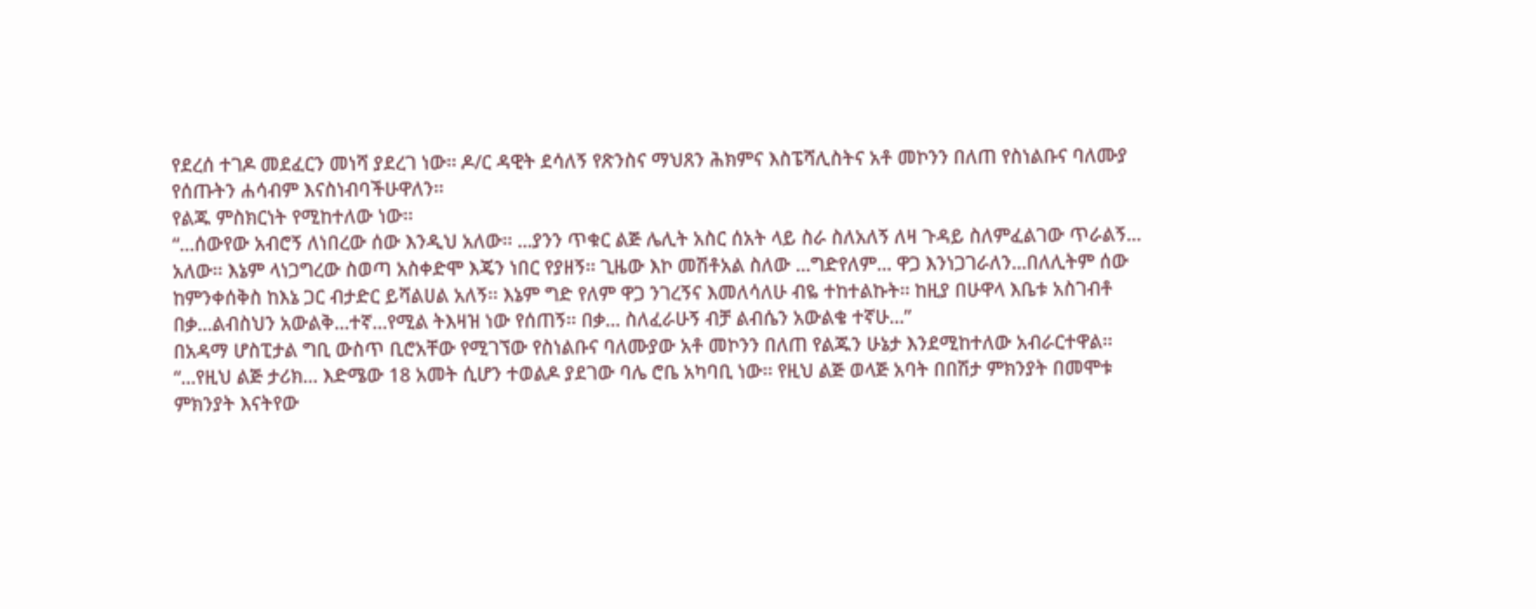የደረሰ ተገዶ መደፈርን መነሻ ያደረገ ነው፡፡ ዶ/ር ዳዊት ደሳለኝ የጽንስና ማህጸን ሕክምና እስፔሻሊስትና አቶ መኮንን በለጠ የስነልቡና ባለሙያ የሰጡትን ሐሳብም እናስነብባችሁዋለን፡፡
የልጁ ምስክርነት የሚከተለው ነው፡፡
“...ሰውየው አብሮኝ ለነበረው ሰው እንዲህ አለው፡፡ ...ያንን ጥቁር ልጅ ሌሊት አስር ሰአት ላይ ስራ ስለአለኝ ለዛ ጉዳይ ስለምፈልገው ጥራልኝ... አለው፡፡ እኔም ላነጋግረው ስወጣ አስቀድሞ እጄን ነበር የያዘኝ፡፡ ጊዜው እኮ መሽቶአል ስለው ...ግድየለም... ዋጋ እንነጋገራለን...በለሊትም ሰው ከምንቀሰቅስ ከእኔ ጋር ብታድር ይሻልሀል አለኝ፡፡ እኔም ግድ የለም ዋጋ ንገረኝና እመለሳለሁ ብዬ ተከተልኩት፡፡ ከዚያ በሁዋላ እቤቱ አስገብቶ በቃ...ልብስህን አውልቅ...ተኛ...የሚል ትእዛዝ ነው የሰጠኝ፡፡ በቃ... ስለፈራሁኝ ብቻ ልብሴን አውልቄ ተኛሁ...”
በአዳማ ሆስፒታል ግቢ ውስጥ ቢሮአቸው የሚገኘው የስነልቡና ባለሙያው አቶ መኮንን በለጠ የልጁን ሁኔታ እንደሚከተለው አብራርተዋል፡፡
“...የዚህ ልጅ ታሪክ... እድሜው 18 አመት ሲሆን ተወልዶ ያደገው ባሌ ሮቤ አካባቢ ነው፡፡ የዚህ ልጅ ወላጅ አባት በበሽታ ምክንያት በመሞቱ ምክንያት እናትየው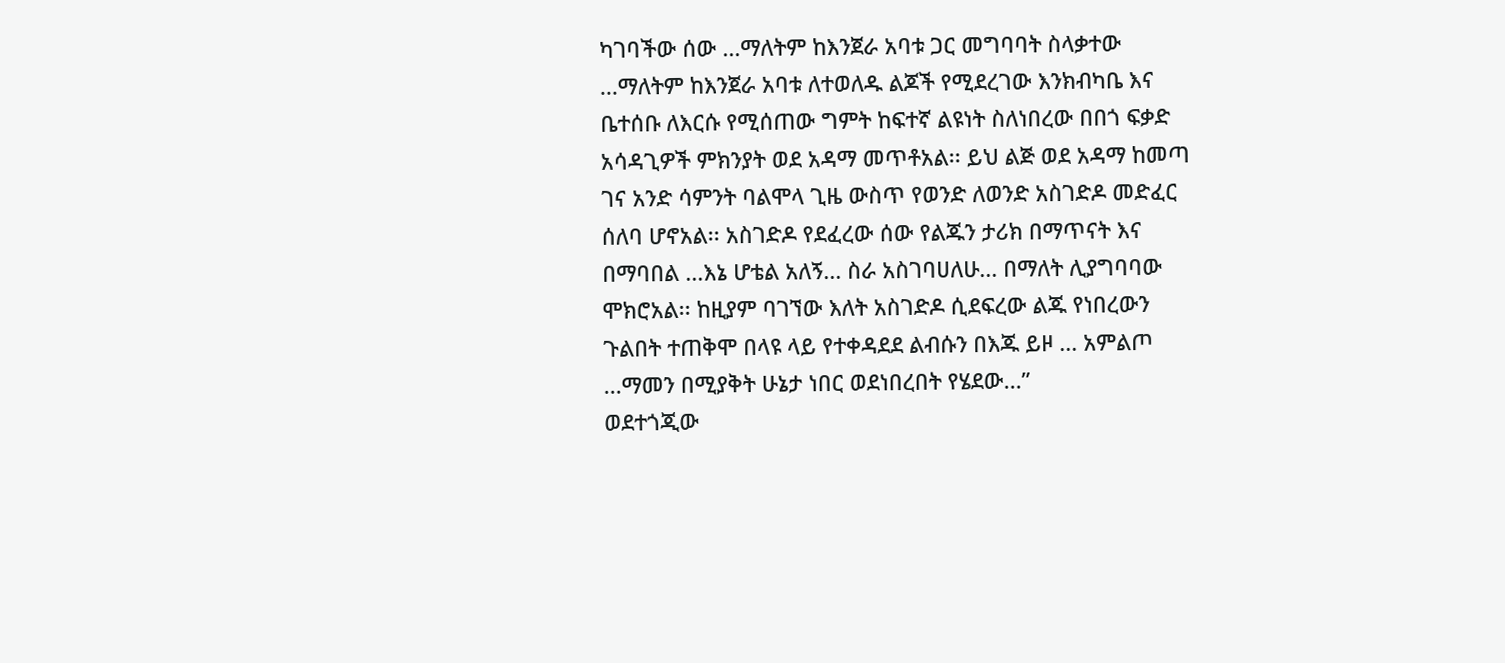ካገባችው ሰው ...ማለትም ከእንጀራ አባቱ ጋር መግባባት ስላቃተው ...ማለትም ከእንጀራ አባቱ ለተወለዱ ልጆች የሚደረገው እንክብካቤ እና ቤተሰቡ ለእርሱ የሚሰጠው ግምት ከፍተኛ ልዩነት ስለነበረው በበጎ ፍቃድ አሳዳጊዎች ምክንያት ወደ አዳማ መጥቶአል፡፡ ይህ ልጅ ወደ አዳማ ከመጣ ገና አንድ ሳምንት ባልሞላ ጊዜ ውስጥ የወንድ ለወንድ አስገድዶ መድፈር ሰለባ ሆኖአል፡፡ አስገድዶ የደፈረው ሰው የልጁን ታሪክ በማጥናት እና በማባበል ...እኔ ሆቴል አለኝ... ስራ አስገባሀለሁ... በማለት ሊያግባባው ሞክሮአል፡፡ ከዚያም ባገኘው እለት አስገድዶ ሲደፍረው ልጁ የነበረውን ጉልበት ተጠቅሞ በላዩ ላይ የተቀዳደደ ልብሱን በእጁ ይዞ ... አምልጦ ...ማመን በሚያቅት ሁኔታ ነበር ወደነበረበት የሄደው...”
ወደተጎጂው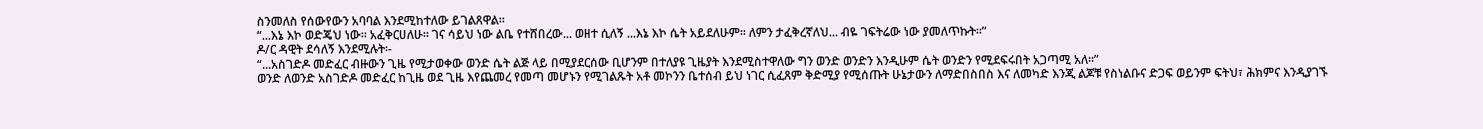ስንመለስ የሰውየውን አባባል እንደሚከተለው ይገልጸዋል፡፡
“...እኔ እኮ ወድጄህ ነው፡፡ አፈቅርሀለሁ፡፡ ገና ሳይህ ነው ልቤ የተሸበረው... ወዘተ ሲለኝ ...እኔ እኮ ሴት አይደለሁም፡፡ ለምን ታፈቅረኛለህ... ብዬ ገፍትሬው ነው ያመለጥኩት፡፡”
ዶ/ር ዳዊት ደሳለኝ እንደሚሉት፡-
“...አስገድዶ መድፈር ብዙውን ጊዜ የሚታወቀው ወንድ ሴት ልጅ ላይ በሚያደርሰው ቢሆንም በተለያዩ ጊዜያት እንደሚስተዋለው ግን ወንድ ወንድን እንዲሁም ሴት ወንድን የሚደፍሩበት አጋጣሚ አለ፡፡”
ወንድ ለወንድ አስገድዶ መድፈር ከጊዜ ወደ ጊዜ እየጨመረ የመጣ መሆኑን የሚገልጹት አቶ መኮንን ቤተሰብ ይህ ነገር ሲፈጸም ቅድሚያ የሚሰጡት ሁኔታውን ለማድበስበስ እና ለመካድ እንጂ ልጆቹ የስነልቡና ድጋፍ ወይንም ፍትህ፣ ሕክምና እንዲያገኙ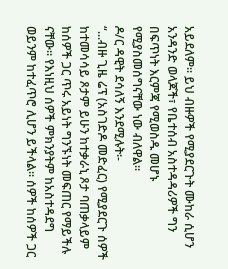አይደለም፡፡ ይህ ብዙዎች የሚያደርጉት ሙከራ ሲሆን አንዳንድ ወላጆች፣ የቤተሰብ አስተዳዳሪዎች ግን በፍጥነት እርምጃ የሚወስዱ መሆኑ የሚያስመሰግናቸው ነው ብለዋል፡፡
ዶ/ር ዳዊት ደሳለኝ እንደሚሉት፡-
“...ብዙ ጊዜ ሬፕ (አስገድዶ መድፈር) የሚያደርጉ ሰዎች ከተመሳሳይ ጾታም ይሁን ከተቃራኒ ጾታ ባጠቃላይም ከሰዎች ጋር ጥሩ አይነት ግንኙነት መፍጠር የማይችሉ ናቸው፡፡ የእነዚህ ሰዎች ምክንያትም ከአስተዳደግ ወይንም ከተፈጥሮ ሊሆን ይችላል፡፡ ሰዎች ከሰዎች ጋር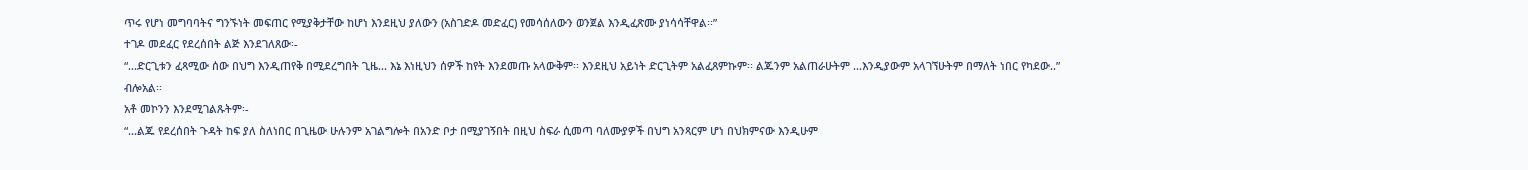ጥሩ የሆነ መግባባትና ግንኙነት መፍጠር የሚያቅታቸው ከሆነ እንደዚህ ያለውን (አስገድዶ መድፈር) የመሳሰለውን ወንጀል እንዲፈጽሙ ያነሳሳቸዋል፡፡”
ተገዶ መደፈር የደረሰበት ልጅ እንደገለጸው፡-
“...ድርጊቱን ፈጻሚው ሰው በህግ እንዲጠየቅ በሚደረግበት ጊዜ... እኔ እነዚህን ሰዎች ከየት እንደመጡ አላውቅም፡፡ እንደዚህ አይነት ድርጊትም አልፈጸምኩም፡፡ ልጁንም አልጠራሁትም ...እንዲያውም አላገኘሁትም በማለት ነበር የካደው..” ብሎአል፡፡
አቶ መኮንን እንደሚገልጹትም፡-
“...ልጁ የደረሰበት ጉዳት ከፍ ያለ ስለነበር በጊዜው ሁሉንም አገልግሎት በአንድ ቦታ በሚያገኝበት በዚህ ስፍራ ሲመጣ ባለሙያዎች በህግ አንጻርም ሆነ በህክምናው እንዲሁም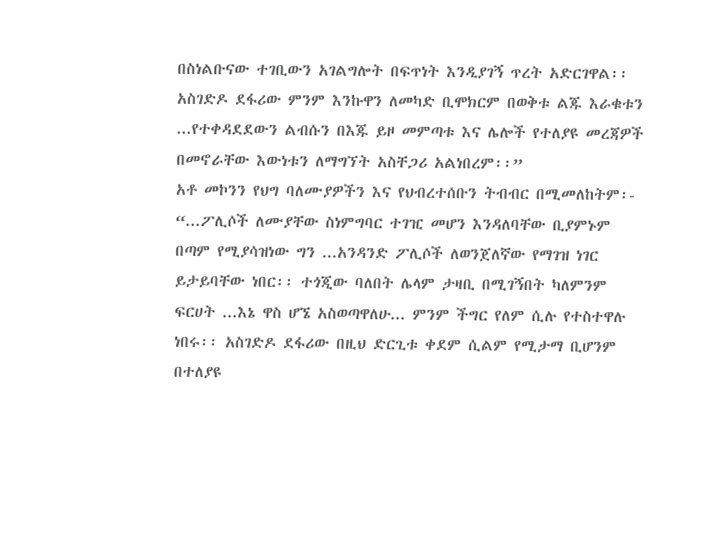በስነልቡናው ተገቢውን አገልግሎት በፍጥነት እንዲያገኝ ጥረት አድርገዋል፡፡ አስገድዶ ደፋሪው ምንም እንኩዋን ለመካድ ቢሞክርም በወቅቱ ልጁ እራቁቱን ...የተቀዳደደውን ልብሱን በእጁ ይዞ መምጣቱ እና ሌሎች የተለያዩ መረጃዎች በመኖራቸው እውነቱን ለማግኘት አስቸጋሪ አልነበረም፡፡”
አቶ መኮንን የህግ ባለሙያዎችን እና የህብረተሰቡን ትብብር በሚመለከትም፡-
“...ፖሊሶች ለሙያቸው ስነምግባር ተገዢ መሆን እንዳለባቸው ቢያምኑም በጣም የሚያሳዝነው ግን ...አንዳንድ ፖሊሶች ለወንጀለኛው የማገዝ ነገር ይታይባቸው ነበር፡፡ ተጎጂው ባለበት ሌላም ታዛቢ በሚገኝበት ካለምንም ፍርሀት ...እኔ ዋስ ሆኜ አስወጣዋለሁ... ምንም ችግር የለም ሲሉ የተስተዋሉ ነበሩ፡፡ አስገድዶ ደፋሪው በዚህ ድርጊቱ ቀደም ሲልም የሚታማ ቢሆንም በተለያዩ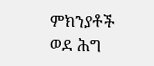ምክንያቶች ወደ ሕግ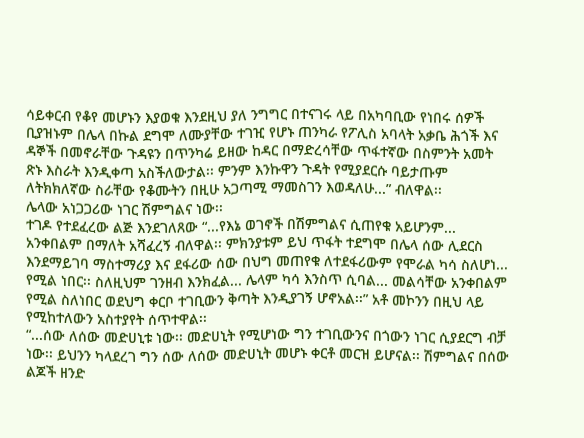ሳይቀርብ የቆየ መሆኑን እያወቁ እንደዚህ ያለ ንግግር በተናገሩ ላይ በአካባቢው የነበሩ ሰዎች ቢያዝኑም በሌላ በኩል ደግሞ ለሙያቸው ተገዢ የሆኑ ጠንካራ የፖሊስ አባላት አቃቤ ሕጎች እና ዳኞች በመኖራቸው ጉዳዩን በጥንካሬ ይዘው ከዳር በማድረሳቸው ጥፋተኛው በስምንት አመት ጽኑ እስራት እንዲቀጣ አስችለውታል፡፡ ምንም እንኩዋን ጉዳት የሚያደርሱ ባይታጡም ለትክክለኛው ስራቸው የቆሙትን በዚሁ አጋጣሚ ማመስገን እወዳለሁ...” ብለዋል፡፡
ሌላው አነጋጋሪው ነገር ሽምግልና ነው፡፡
ተገዶ የተደፈረው ልጅ እንደገለጸው “...የእኔ ወገኖች በሽምግልና ሲጠየቁ አይሆንም... አንቀበልም በማለት አሻፈረኝ ብለዋል፡፡ ምክንያቱም ይህ ጥፋት ተደግሞ በሌላ ሰው ሊደርስ እንደማይገባ ማስተማሪያ እና ደፋሪው ሰው በህግ መጠየቁ ለተደፋሪውም የሞራል ካሳ ስለሆነ... የሚል ነበር፡፡ ስለዚህም ገንዘብ እንክፈል... ሌላም ካሳ እንስጥ ሲባል... መልሳቸው አንቀበልም የሚል ስለነበር ወደህግ ቀርቦ ተገቢውን ቅጣት እንዲያገኝ ሆኖአል፡፡” አቶ መኮንን በዚህ ላይ የሚከተለውን አስተያየት ሰጥተዋል፡፡
“...ሰው ለሰው መድሀኒቱ ነው፡፡ መድሀኒት የሚሆነው ግን ተገቢውንና በጎውን ነገር ሲያደርግ ብቻ ነው፡፡ ይህንን ካላደረገ ግን ሰው ለሰው መድሀኒት መሆኑ ቀርቶ መርዝ ይሆናል፡፡ ሽምግልና በሰው ልጆች ዘንድ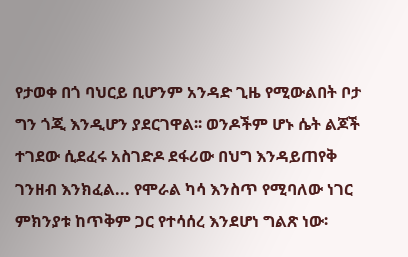የታወቀ በጎ ባህርይ ቢሆንም አንዳድ ጊዜ የሚውልበት ቦታ ግን ጎጂ እንዲሆን ያደርገዋል፡፡ ወንዶችም ሆኑ ሴት ልጆች ተገደው ሲደፈሩ አስገድዶ ደፋሪው በህግ እንዳይጠየቅ ገንዘብ እንክፈል... የሞራል ካሳ እንስጥ የሚባለው ነገር ምክንያቱ ከጥቅም ጋር የተሳሰረ እንደሆነ ግልጽ ነው፡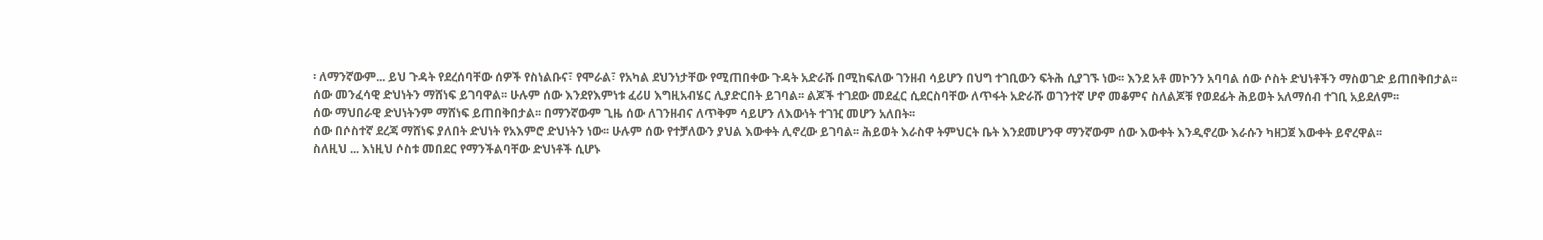፡ ለማንኛውም... ይህ ጉዳት የደረሰባቸው ሰዎች የስነልቡና፣ የሞራል፣ የአካል ደህንነታቸው የሚጠበቀው ጉዳት አድራሹ በሚከፍለው ገንዘብ ሳይሆን በህግ ተገቢውን ፍትሕ ሲያገኙ ነው፡፡ እንደ አቶ መኮንን አባባል ሰው ሶስት ድህነቶችን ማስወገድ ይጠበቅበታል፡፡
ሰው መንፈሳዊ ድህነትን ማሸነፍ ይገባዋል፡፡ ሁሉም ሰው እንደየእምነቱ ፈሪሀ እግዚአብሄር ሊያድርበት ይገባል፡፡ ልጆች ተገደው መደፈር ሲደርስባቸው ለጥፋት አድራሹ ወገንተኛ ሆኖ መቆምና ስለልጆቹ የወደፊት ሕይወት አለማሰብ ተገቢ አይደለም፡፡
ሰው ማህበራዊ ድህነትንም ማሸነፍ ይጠበቅበታል፡፡ በማንኛውም ጊዜ ሰው ለገንዘብና ለጥቅም ሳይሆን ለእውነት ተገዢ መሆን አለበት፡፡
ሰው በሶስተኛ ደረጃ ማሸነፍ ያለበት ድህነት የአእምሮ ድህነትን ነው፡፡ ሁሉም ሰው የተቻለውን ያህል እውቀት ሊኖረው ይገባል፡፡ ሕይወት እራስዋ ትምህርት ቤት እንደመሆንዋ ማንኛውም ሰው እውቀት እንዲኖረው እራሱን ካዘጋጀ እውቀት ይኖረዋል፡፡
ስለዚህ ... እነዚህ ሶስቱ መበደር የማንችልባቸው ድህነቶች ሲሆኑ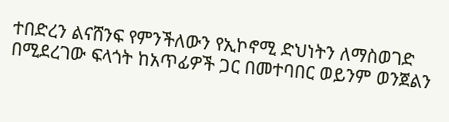ተበድረን ልናሸንፍ የምንችለውን የኢኮኖሚ ድህነትን ለማስወገድ በሚደረገው ፍላጎት ከአጥፊዎች ጋር በመተባበር ወይንም ወንጀልን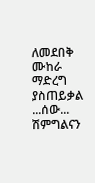ለመደበቅ ሙከራ ማድረግ ያስጠይቃል ...ሰው... ሽምግልናን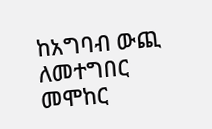ከአግባብ ውጪ ለመተግበር መሞከር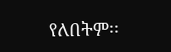የለበትም፡፡